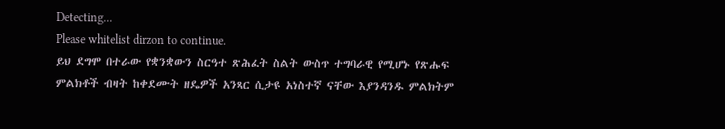Detecting...
Please whitelist dirzon to continue.
ይህ ደግሞ በተራው የቋንቋውን ስርዓተ ጽሕፈት ስልት ውስጥ ተግባራዊ የሚሆኑ የጽሑፍ ምልክቶች ብዛት ከቀደሙት ዘዴዎች አንጻር ሲታዩ አነስተኛ ናቸው እያንዳንዱ ምልክትም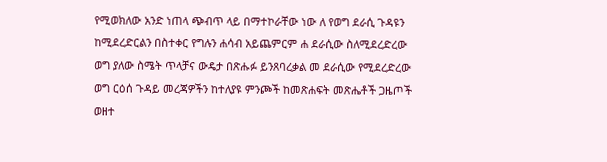የሚወክለው አንድ ነጠላ ጭብጥ ላይ በማተኮራቸው ነው ለ የወግ ደራሲ ጉዳዩን ከሚደረድርልን በስተቀር የግሉን ሐሳብ አይጨምርም ሐ ደራሲው ስለሚደረድረው ወግ ያለው ስሜት ጥላቻና ውዴታ በጽሑፉ ይንጸባረቃል መ ደራሲው የሚደረድረው ወግ ርዕሰ ጉዳይ መረጃዎችን ከተለያዩ ምንጮች ከመጽሐፍት መጽሔቶች ጋዜጦች ወዘተ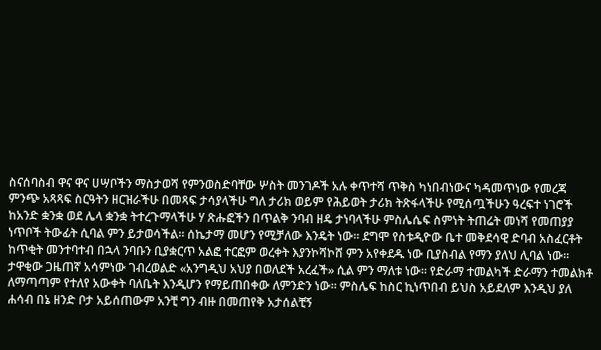ስናሰባስብ ዋና ዋና ሀሣቦችን ማስታወሻ የምንወስድባቸው ሦስት መንገዶች አሉ ቀጥተሻ ጥቅስ ካነበብነውና ካዳመጥነው የመረጃ ምንጭ አጻጻፍ ስርዓትን ዘርዝራችሁ በመጻፍ ታሳያላችሁ ግለ ታሪክ ወይም የሕይወት ታሪክ ትጽፋላችሁ የሚሰጧችሁን ዓረፍተ ነገሮች ከአንድ ቋንቋ ወደ ሌላ ቋንቋ ትተረጉማላችሁ ሃ ጽሑፎችን በጥልቅ ንባብ ዘዴ ታነባላችሁ ምስሌሴፍ ስምነት ትጠሬት መነሻ የመጠያያ ነጥቦች ትውፊት ሲባል ምን ይታወሳችል። ሰኬታማ መሆን የሚቻለው እንዴት ነው። ደግሞ የስቱዲዮው ቤተ መቅደሳዊ ድባብ አስፈርቶት ከጥቂት መንተባተብ በኋላ ንባቡን ቢያቋርጥ አልፎ ተርፎም ወረቀት እያንኮሻኮሸ ምን አየቀደዱ ነው ቢያስብል የማን ያለህ ሊባል ነው። ታዋቂው ጋዜጠኛ አሳምነው ገብረወልድ «አንግዲህ አህያ በወለደች አረፈች» ሲል ምን ማለቱ ነው። የድራማ ተመልካች ድራማን ተመልክቶ ለማጣጣም የተለየ አውቀት ባለቤት እንዲሆን የማይጠበቀው ለምንድን ነው። ምስሌፍ ከስር ኪነጥበብ ይህስ አይደለም እንዲህ ያለ ሐሳብ በኔ ዘንድ ቦታ አይሰጠውም አንቺ ግን ብዙ በመጠየቅ አታሰልቺኝ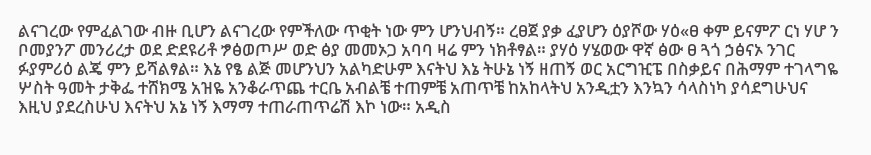ልናገረው የምፈልገው ብዙ ቢሆን ልናገረው የምችለው ጥቂት ነው ምን ሆንህብኝ። ረፀጀ ያቃ ፈያሆን ዕያሾው ሃዕ«ፀ ቀም ይናምፖ ርነ ሃሆ ን ቦመያንፖ መንሪረታ ወደ ድደዩሪቶ ፇፅወጦሥ ወድ ፅያ መመኦጋ አባባ ዛሬ ምን ነክቶፃል። ያሃዕ ሃሄወው ዋኛ ፅው ፀ ጓጎ ኃፅናኦ ንገር ፉያምሪዕ ልጄ ምን ይሻልፃል። እኔ የፄ ልጅ መሆንህን አልካድሁም እናትህ እኔ ትሁኔ ነኝ ዘጠኝ ወር አርግዢፔ በስቃይና በሕማም ተገላግዬ ሦስት ዓመት ታቅፌ ተሸክሜ አዝዬ አንቆራጥጨ ተርቤ አብልቼ ተጠምቼ አጠጥቼ ከአከላትህ አንዲቷን እንኳን ሳላስነካ ያሳደግሁህና እዚህ ያደረስሁህ እናትህ አኔ ነኝ እማማ ተጠራጠጥሬሽ እኮ ነው። አዲስ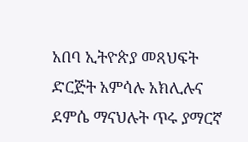አበባ ኢትዮጵያ መጻህፍት ድርጅት አምሳሉ አክሊሉና ደምሴ ማናህሉት ጥሩ ያማርኛ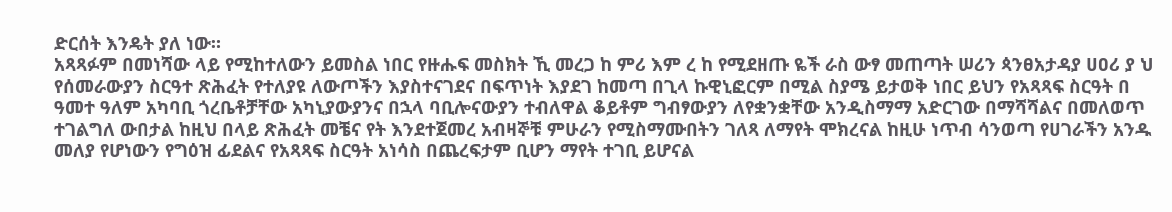ድርሰት እንዴት ያለ ነው።
አጻጻፉም በመነሻው ላይ የሚከተለውን ይመስል ነበር የዙሑፍ መስክት ኺ መረጋ ከ ምሪ እም ረ ከ የሚደዘጡ ዬች ራስ ውፃ መጠጣት ሠሪን ጳንፀአታዳያ ሀዐሪ ያ ህ የሰመራውያን ስርዓተ ጽሕፈት የተለያዩ ለውጦችን እያስተናገደና በፍጥነት እያደገ ከመጣ በጊላ ኩዊኒፎርም በሚል ስያሜ ይታወቅ ነበር ይህን የአጻጻፍ ስርዓት በ ዓመተ ዓለም አካባቢ ጎረቤቶቻቸው አካኒያውያንና በኋላ ባቢሎናውያን ተብለዋል ቆይቶም ግብፃውያን ለየቋንቋቸው አንዲስማማ አድርገው በማሻሻልና በመለወጥ ተገልግለ ውበታል ከዚህ በላይ ጽሕፈት መቼና የት እንደተጀመረ አብዛኞቹ ምሁራን የሚስማሙበትን ገለጻ ለማየት ሞክረናል ከዚሁ ነጥብ ሳንወጣ የሀገራችን አንዱ መለያ የሆነውን የግዕዝ ፊደልና የአጻጻፍ ስርዓት አነሳስ በጨረፍታም ቢሆን ማየት ተገቢ ይሆናል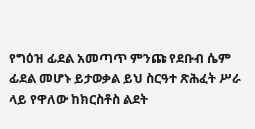የግዕዝ ፊደል አመጣጥ ምንጩ የደቡብ ሴም ፊደል መሆኑ ይታወቃል ይህ ስርዓተ ጽሕፈት ሥራ ላይ የዋለው ከክርስቶስ ልደት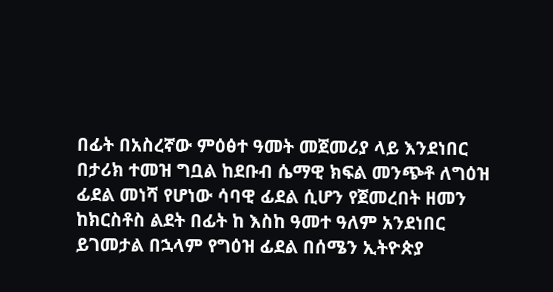በፊት በአስረኛው ምዕፅተ ዓመት መጀመሪያ ላይ እንደነበር በታሪክ ተመዝ ግቧል ከደቡብ ሴማዊ ክፍል መንጭቶ ለግዕዝ ፊደል መነሻ የሆነው ሳባዊ ፊደል ሲሆን የጀመረበት ዘመን ከክርስቶስ ልደት በፊት ከ እስከ ዓመተ ዓለም አንደነበር ይገመታል በኋላም የግዕዝ ፊደል በሰሜን ኢትዮጵያ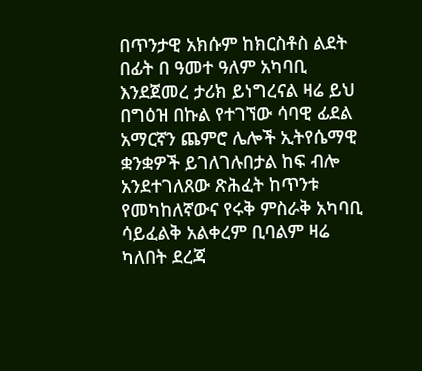በጥንታዊ አክሱም ከክርስቶስ ልደት በፊት በ ዓመተ ዓለም አካባቢ እንደጀመረ ታሪክ ይነግረናል ዛሬ ይህ በግዕዝ በኩል የተገኘው ሳባዊ ፊደል አማርኛን ጨምሮ ሌሎች ኢትየሴማዊ ቋንቋዎች ይገለገሉበታል ከፍ ብሎ አንደተገለጸው ጽሕፈት ከጥንቱ የመካከለኛውና የሩቅ ምስራቅ አካባቢ ሳይፈልቅ አልቀረም ቢባልም ዛሬ ካለበት ደረጃ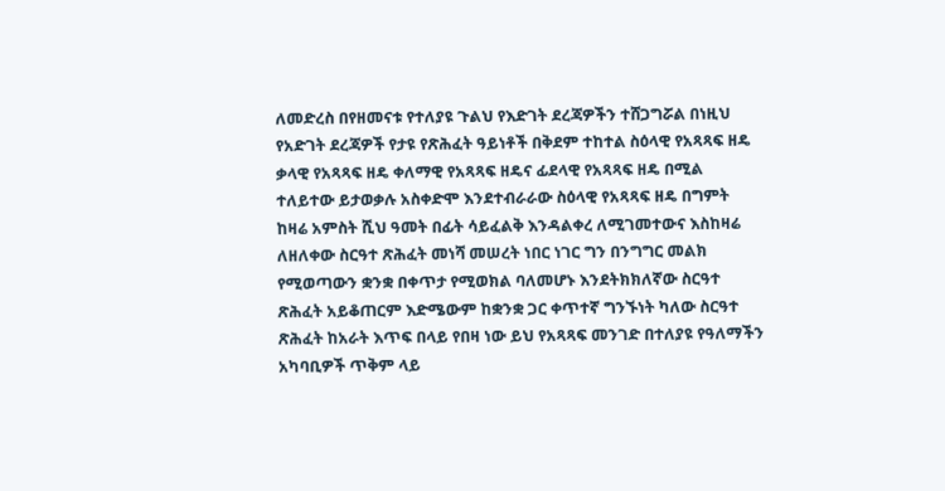ለመድረስ በየዘመናቱ የተለያዩ ጉልህ የእድገት ደረጃዎችን ተሸጋግሯል በነዚህ የአድገት ደረጃዎች የታዩ የጽሕፈት ዓይነቶች በቅደም ተከተል ስዕላዊ የአጻጻፍ ዘዴ ቃላዊ የአጻጻፍ ዘዴ ቀለማዊ የአጻጻፍ ዘዴና ፊደላዊ የአጻጻፍ ዘዴ በሚል ተለይተው ይታወቃሉ አስቀድሞ እንደተብራራው ስዕላዊ የአጻጻፍ ዘዴ በግምት ከዛሬ አምስት ሺህ ዓመት በፊት ሳይፈልቅ እንዳልቀረ ለሚገመተውና እስከዛሬ ለዘለቀው ስርዓተ ጽሕፈት መነሻ መሠረት ነበር ነገር ግን በንግግር መልክ የሚወጣውን ቋንቋ በቀጥታ የሚወክል ባለመሆኑ እንደትክክለኛው ስርዓተ ጽሕፈት አይቆጠርም እድሜውም ከቋንቋ ጋር ቀጥተኛ ግንኙነት ካለው ስርዓተ ጽሕፈት ከአራት እጥፍ በላይ የበዛ ነው ይህ የአጻጻፍ መንገድ በተለያዩ የዓለማችን አካባቢዎች ጥቅም ላይ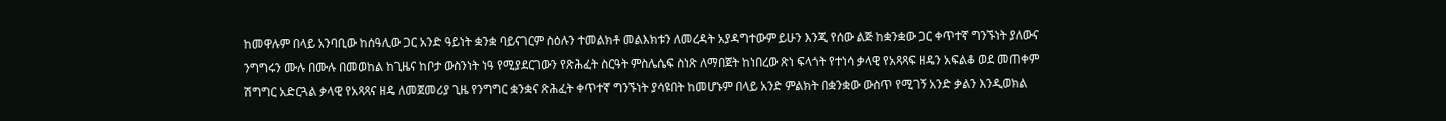ከመዋሉም በላይ አንባቢው ከሰዓሊው ጋር አንድ ዓይነት ቋንቋ ባይናገርም ስዕሉን ተመልክቶ መልእክቱን ለመረዳት አያዳግተውም ይሁን እንጂ የሰው ልጅ ከቋንቋው ጋር ቀጥተኛ ግንኙነት ያለውና ንግግሩን ሙሉ በሙሉ በመወከል ከጊዜና ከቦታ ውስንነት ነዓ የሚያደርገውን የጽሕፈት ስርዓት ምስሌሴፍ ስነጽ ለማበጀት ከነበረው ጽነ ፍላጎት የተነሳ ቃላዊ የአጻጻፍ ዘዴን አፍልቆ ወደ መጠቀም ሽግግር አድርጓል ቃላዊ የአጻጻና ዘዴ ለመጀመሪያ ጊዜ የንግግር ቋንቋና ጽሕፈት ቀጥተኛ ግንኙነት ያሳዩበት ከመሆኑም በላይ አንድ ምልክት በቋንቋው ውስጥ የሚገኝ አንድ ቃልን እንዲወክል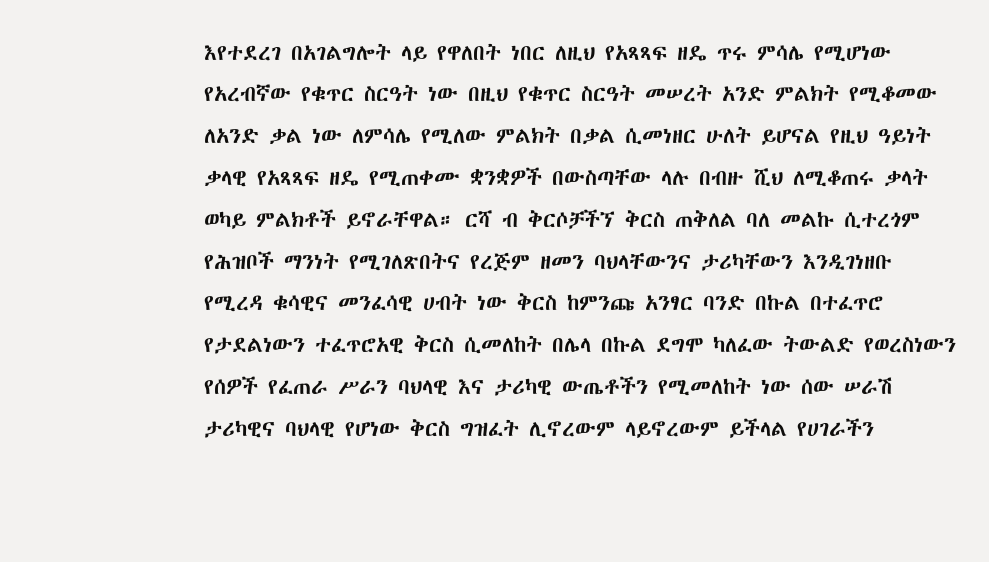እየተደረገ በአገልግሎት ላይ የዋለበት ነበር ለዚህ የአጻጻፍ ዘዴ ጥሩ ምሳሌ የሚሆነው የአረብኛው የቁጥር ስርዓት ነው በዚህ የቁጥር ስርዓት መሠረት አንድ ምልክት የሚቆመው ለአንድ ቃል ነው ለምሳሌ የሚለው ምልክት በቃል ሲመነዘር ሁለት ይሆናል የዚህ ዓይነት ቃላዊ የአጻጻፍ ዘዴ የሚጠቀሙ ቋንቋዎች በውስጣቸው ላሉ በብዙ ሺህ ለሚቆጠሩ ቃላት ወካይ ምልክቶች ይኖራቸዋል። ርሻ ብ ቅርሶቻችኘ ቅርስ ጠቅለል ባለ መልኩ ሲተረጎም የሕዝቦች ማንነት የሚገለጽበትና የረጅም ዘመን ባህላቸውንና ታሪካቸውን እንዲገነዘቡ የሚረዳ ቁሳዊና መንፈሳዊ ሀብት ነው ቅርስ ከምንጩ አንፃር ባንድ በኩል በተፈጥሮ የታደልነውን ተፈጥሮአዊ ቅርስ ሲመለከት በሌላ በኩል ደግሞ ካለፈው ትውልድ የወረስነውን የሰዎች የፈጠራ ሥራን ባህላዊ እና ታሪካዊ ውጤቶችን የሚመለከት ነው ሰው ሠራሽ ታሪካዊና ባህላዊ የሆነው ቅርስ ግዝፈት ሊኖረውም ላይኖረውም ይችላል የሀገራችን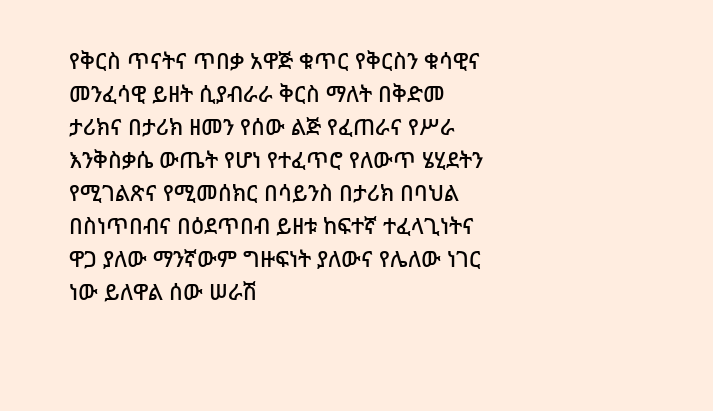የቅርስ ጥናትና ጥበቃ አዋጅ ቁጥር የቅርስን ቁሳዊና መንፈሳዊ ይዘት ሲያብራራ ቅርስ ማለት በቅድመ ታሪክና በታሪክ ዘመን የሰው ልጅ የፈጠራና የሥራ እንቅስቃሴ ውጤት የሆነ የተፈጥሮ የለውጥ ሄሂደትን የሚገልጽና የሚመሰክር በሳይንስ በታሪክ በባህል በስነጥበብና በዕደጥበብ ይዘቱ ከፍተኛ ተፈላጊነትና ዋጋ ያለው ማንኛውም ግዙፍነት ያለውና የሌለው ነገር ነው ይለዋል ሰው ሠራሽ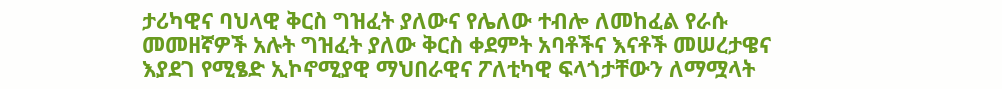ታሪካዊና ባህላዊ ቅርስ ግዝፈት ያለውና የሌለው ተብሎ ለመከፈል የራሱ መመዘኛዎች አሉት ግዝፈት ያለው ቅርስ ቀደምት አባቶችና እናቶች መሠረታዌና እያደገ የሚፄድ ኢኮኖሚያዊ ማህበራዊና ፖለቲካዊ ፍላጎታቸውን ለማሟላት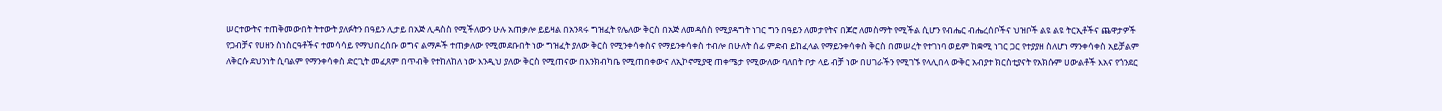ሠርተውትና ተጠቅመውበት ትተውት ያለፉትን በዓይን ሊታይ በአጅ ሊዳስስ የሚችለውን ሁሉ አጠቃሎ ይይዛል በአንጻሩ ግዝፈት የሌለው ቅርስ በአጅ ለመዳሰስ የሚያዳግት ነገር ግን በዓይን ለመታየትና በጆሮ ለመስማት የሚችል ሲሆን የብሔር ብሔረሰቦችና ህዝቦች ልዩ ልዩ ትርኢቶችና ጨዋታዎች የጋብቻና የሀዘን ስነስርዓቶችና ተመሳሳይ የማህበረሰቡ ወግና ልማዶች ተጠቃለው የሚመደቡበት ነው ግዝፈት ያለው ቅርስ የሚንቀሳቀስና የማይንቀሳቀስ ተብሎ በሁለት ሰፊ ምድብ ይከፈላል የማይንቀሳቀስ ቅርስ በመሠረት የተገነባ ወይም ከቋሚ ነገር ጋር የተያያዘ ስለሆነ ማንቀሳቀስ አይቻልም ለቅርሱ ደህንነት ሲባልም የማንቀሳቀስ ድርጊት መፈጸም በጥብቅ የተከለከለ ነው እንዲህ ያለው ቅርስ የሚጠናው በእንክብካቤ የሚጠበቀውና ለኢኮኖሚያዊ ጠቀሜታ የሚውለው ባለበት ቦታ ላይ ብቻ ነው በሀገራችን የሚገኙ የላሊበላ ውቅር አብያተ ክርስቲያናት የአክሱም ሀውልቶች እአና የጎንደር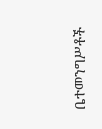ቤተመንግሥቶች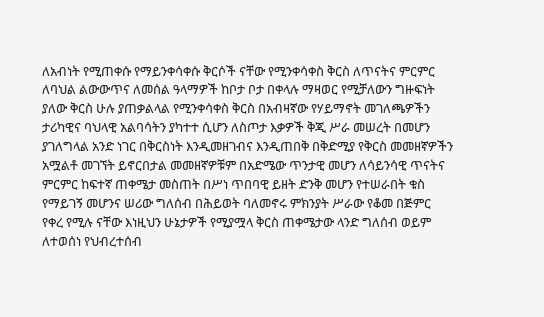ለአብነት የሚጠቀሱ የማይንቀሳቀሱ ቅርሶች ናቸው የሚንቀሳቀስ ቅርስ ለጥናትና ምርምር ለባህል ልውውጥና ለመሰል ዓላማዎች ከቦታ ቦታ በቀላሉ ማዛወር የሚቻለውን ግዙፍነት ያለው ቅርስ ሁሉ ያጠቃልላል የሚንቀሳቀስ ቅርስ በአብዛኛው የሃይማኖት መገለጫዎችን ታሪካዊና ባህላዊ አልባሳትን ያካተተ ሲሆን ለስጦታ እቃዎች ቅጂ ሥራ መሠረት በመሆን ያገለግላል አንድ ነገር በቅርስነት እንዲመዘገብና እንዲጠበቅ በቅድሚያ የቅርስ መመዘኛዎችን አሟልቶ መገኘት ይኖርበታል መመዘኛዎቹም በአድሜው ጥንታዊ መሆን ለሳይንሳዊ ጥናትና ምርምር ከፍተኛ ጠቀሜታ መስጠት በሥነ ጥበባዊ ይዘት ድንቅ መሆን የተሠራበት ቁስ የማይገኝ መሆንና ሠሪው ግለሰብ በሕይወት ባለመኖሩ ምክንያት ሥራው የቆመ በጅምር የቀረ የሚሉ ናቸው እነዚህን ሁኔታዎች የሚያሟላ ቅርስ ጠቀሜታው ላንድ ግለሰብ ወይም ለተወሰነ የህብረተሰብ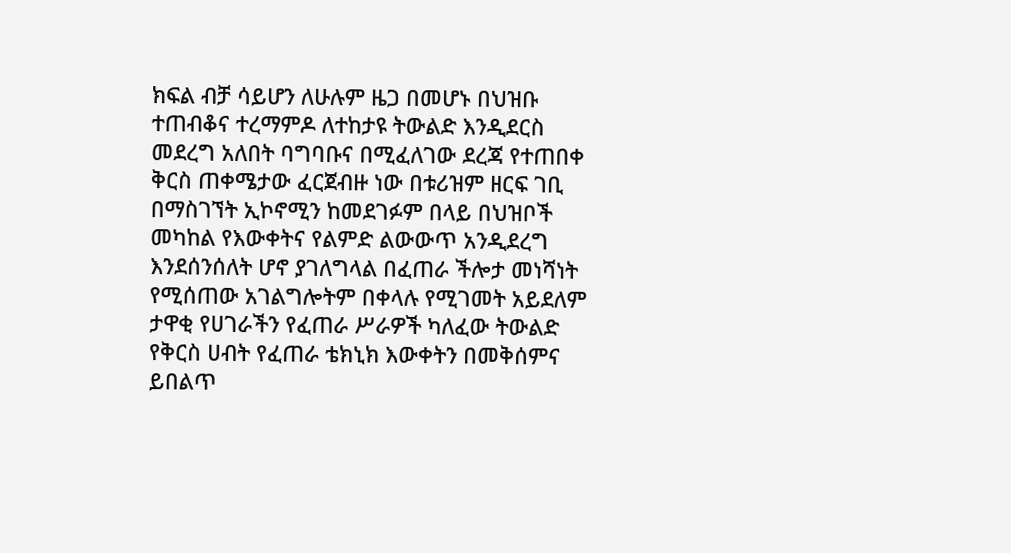ክፍል ብቻ ሳይሆን ለሁሉም ዜጋ በመሆኑ በህዝቡ ተጠብቆና ተረማምዶ ለተከታዩ ትውልድ እንዲደርስ መደረግ አለበት ባግባቡና በሚፈለገው ደረጃ የተጠበቀ ቅርስ ጠቀሜታው ፈርጀብዙ ነው በቱሪዝም ዘርፍ ገቢ በማስገኘት ኢኮኖሚን ከመደገፉም በላይ በህዝቦች መካከል የእውቀትና የልምድ ልውውጥ አንዲደረግ እንደሰንሰለት ሆኖ ያገለግላል በፈጠራ ችሎታ መነሻነት የሚሰጠው አገልግሎትም በቀላሉ የሚገመት አይደለም ታዋቂ የሀገራችን የፈጠራ ሥራዎች ካለፈው ትውልድ የቅርስ ሀብት የፈጠራ ቴክኒክ እውቀትን በመቅሰምና ይበልጥ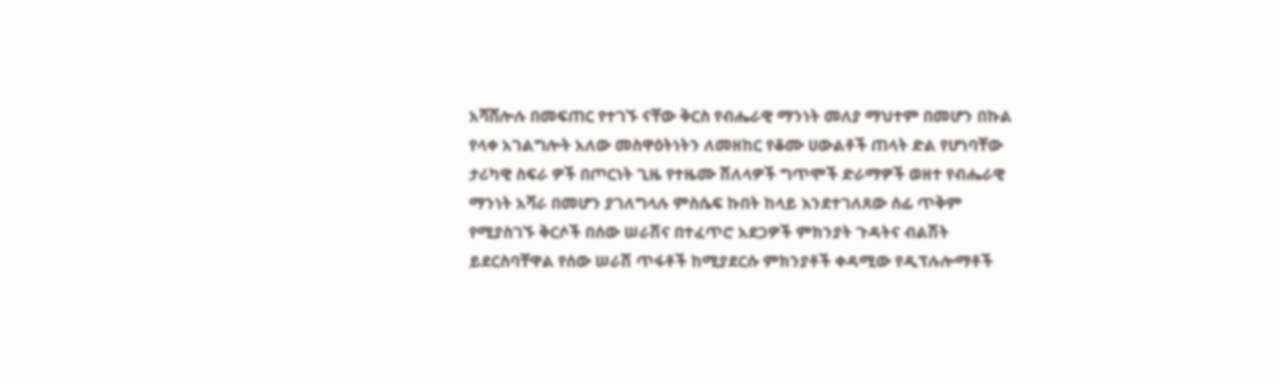አሻሸሎሉ በመፍጠር የተገኙ ናቸው ቅርስ የብሔራዊ ማንነት መለያ ማህተም በመሆን በኩል የላቀ አገልግሎት አለው መስዋዕትነትን ለመዘከር የቆሙ ሀውልቶች ጠላት ድል የሆነባቸው ታሪካዊ ስፍራ ዎች በጦርነት ጊዜ የተዜሙ ሽለላዎች ግጥሞች ድራማዎች ወዘተ የብሔራዊ ማንነት አሻራ በመሆን ያገለግላሉ ምስሴፍ ኩበት ከላይ እንደተገለጸው ሰፊ ጥቅም የሚያስገኙ ቅርሶች በሰው ሠራሽና በተፈጥሮ አደጋዎች ምክንያት ጉዳትና ብልሽት ይደርስባቸዋል የሰው ሠራሽ ጥፋቶች ከሚያደርሱ ምክንያቶች ቀዳሚው የዲፕሉሎማቶች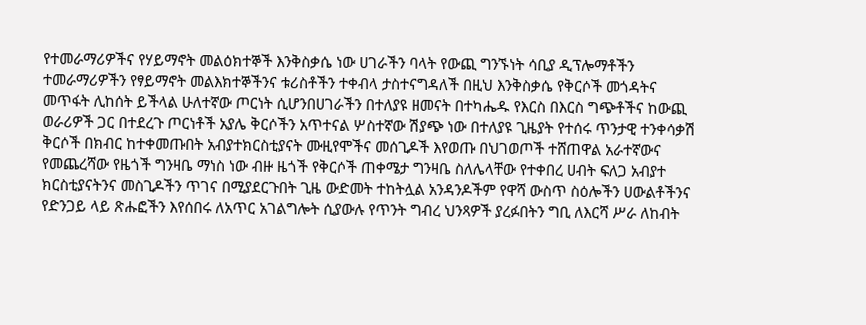የተመራማሪዎችና የሃይማኖት መልዕክተኞች እንቅስቃሴ ነው ሀገራችን ባላት የውጪ ግንኙነት ሳቢያ ዲፕሎማቶችን ተመራማሪዎችን የፃይማኖት መልእክተኞችንና ቱሪስቶችን ተቀብላ ታስተናግዳለች በዚህ እንቅስቃሴ የቅርሶች መጎዳትና መጥፋት ሊከሰት ይችላል ሁለተኛው ጦርነት ሲሆንበሀገራችን በተለያዩ ዘመናት በተካሔዱ የእርስ በእርስ ግጭቶችና ከውጪ ወራሪዎች ጋር በተደረጉ ጦርነቶች አያሌ ቅርሶችን አጥተናል ሦስተኛው ሽያጭ ነው በተለያዩ ጊዜያት የተሰሩ ጥንታዊ ተንቀሳቃሽ ቅርሶች በክብር ከተቀመጡበት አብያተክርስቲያናት ሙዚየሞችና መሰጊዶች እየወጡ በህገወጦች ተሸጠዋል አራተኛውና የመጨረሻው የዜጎች ግንዛቤ ማነስ ነው ብዙ ዜጎች የቅርሶች ጠቀሜታ ግንዛቤ ስለሌላቸው የተቀበረ ሀብት ፍለጋ አብያተ ክርስቲያናትንና መስጊዶችን ጥገና በሚያደርጉበት ጊዜ ውድመት ተከትሏል አንዳንዶችም የዋሻ ውስጥ ስዕሎችን ሀውልቶችንና የድንጋይ ላይ ጽሑፎችን እየሰበሩ ለአጥር አገልግሎት ሲያውሉ የጥንት ግብረ ህንጻዎች ያረፉበትን ግቢ ለእርሻ ሥራ ለከብት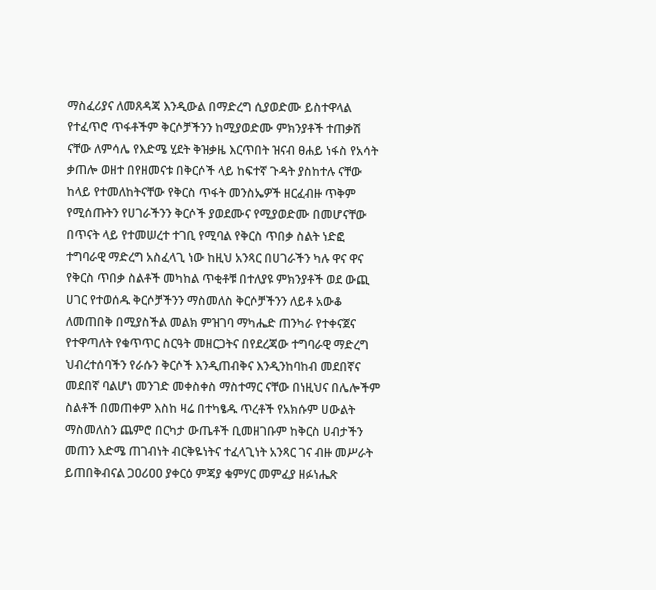ማስፈሪያና ለመጸዳጃ እንዲውል በማድረግ ሲያወድሙ ይስተዋላል የተፈጥሮ ጥፋቶችም ቅርሶቻችንን ከሚያወድሙ ምክንያቶች ተጠቃሽ ናቸው ለምሳሌ የእድሜ ሂደት ቅዝቃዜ እርጥበት ዝናብ ፀሐይ ነፋስ የአሳት ቃጠሎ ወዘተ በየዘመናቱ በቅርሶች ላይ ከፍተኛ ጉዳት ያስከተሉ ናቸው ከላይ የተመለከትናቸው የቅርስ ጥፋት መንስኤዎች ዘርፈብዙ ጥቅም የሚሰጡትን የሀገራችንን ቅርሶች ያወደሙና የሚያወድሙ በመሆናቸው በጥናት ላይ የተመሠረተ ተገቢ የሚባል የቅርስ ጥበቃ ስልት ነድፎ ተግባራዊ ማድረግ አስፈላጊ ነው ከዚህ አንጻር በሀገራችን ካሉ ዋና ዋና የቅርስ ጥበቃ ስልቶች መካከል ጥቂቶቹ በተለያዩ ምክንያቶች ወደ ውጪ ሀገር የተወሰዱ ቅርሶቻችንን ማስመለስ ቅርሶቻችንን ለይቶ አውቆ ለመጠበቅ በሚያስችል መልክ ምዝገባ ማካሔድ ጠንካራ የተቀናጀና የተዋጣለት የቁጥጥር ስርዓት መዘርጋትና በየደረጃው ተግባራዊ ማድረግ ህብረተሰባችን የራሱን ቅርሶች እንዲጠብቅና እንዲንከባከብ መደበኛና መደበኛ ባልሆነ መንገድ መቀስቀስ ማስተማር ናቸው በነዚህና በሌሎችም ስልቶች በመጠቀም እስከ ዛሬ በተካፄዱ ጥረቶች የአክሱም ሀውልት ማስመለስን ጨምሮ በርካታ ውጤቶች ቢመዘገቡም ከቅርስ ሀብታችን መጠን እድሜ ጠገብነት ብርቅዬነትና ተፈላጊነት አንጻር ገና ብዙ መሥራት ይጠበቅብናል ጋዐሪዐዐ ያቀርዕ ምጃያ ቁምሃር መምፈያ ዘፉነሔጽ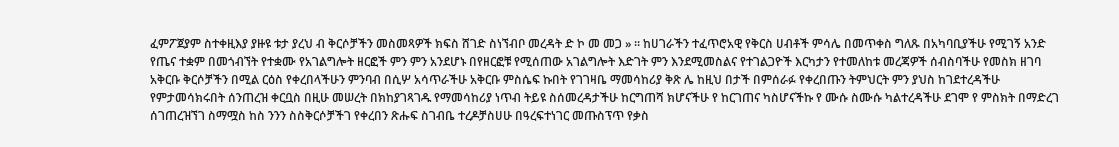ፈምፖጀያም ስተቀዚእያ ያዙዩ ቱታ ያረህ ብ ቅርሶቻችን መስመጻዎች ክፍስ ሸገድ ስነኘብቦ መረዳት ድ ኮ መ መጋ » ። ከሀገራችን ተፈጥሮአዊ የቅርስ ሀብቶች ምሳሌ በመጥቀስ ግለጹ በአካባቢያችሁ የሚገኝ አንድ የጤና ተቋም በመጎብኘት የተቋሙ የአገልግሎት ዘርፎች ምን ምን አንደሆኑ በየዘርፎቹ የሚሰጠው አገልግሎት እድገት ምን እንደሚመስልና የተገልጋዮች እርካታን የተመለከቱ መረጃዎች ሰብስባችሁ የመስክ ዘገባ አቅርቡ ቅርሶቻችን በሚል ርዕስ የቀረበላችሁን ምንባብ በሲሦ አሳጥራችሁ አቅርቡ ምስሴፍ ኩበት የገገዛቤ ማመሳከሪያ ቅጽ ሌ ከዚህ በታች በምሰራፉ የቀረበጡን ትምህርት ምን ያህስ ከገደተረዳችሁ የምታመሳክሩበት ሰንጠረዝ ቀርቧስ በዚሁ መሠረት በክከያገጻገዱ የማመሳከሪያ ነጥብ ትይዩ ስሰመረዳታችሁ ከርግጠሻ ክሆናችሁ የ ከርገጠና ካስሆናችኩ የ ሙሱ ስሙሱ ካልተረዳችሁ ደገሞ የ ምስክት በማድረገ ሰገጠረዝኘገ ስማሟስ ከስ ንንን ስስቅርሶቻችገ የቀረበን ጽሑፍ ስገብቤ ተረዶቻስሀሁ በዓረፍተነገር መጡስፕጥ የቃስ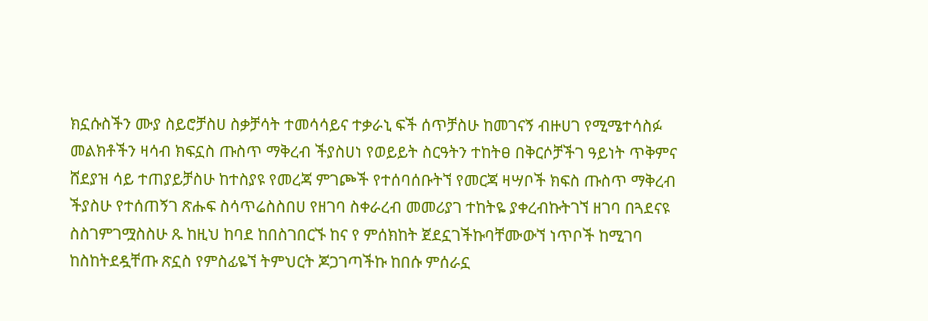ክኗሱስችን ሙያ ስይሮቻስሀ ስቃቻሳት ተመሳሳይና ተቃራኒ ፍች ሰጥቻስሁ ከመገናኝ ብዙሀገ የሚሜተሳስፉ መልክቶችን ዛሳብ ክፍኗስ ጡስጥ ማቅረብ ችያስሀነ የወይይት ስርዓትን ተከትፀ በቅርሶቻችገ ዓይነት ጥቅምና ሸደያዝ ሳይ ተጠያይቻስሁ ከተስያዩ የመረጃ ምገጮች የተሰባሰቡትኘ የመርጃ ዛሣቦች ክፍስ ጡስጥ ማቅረብ ችያስሁ የተሰጠኝገ ጽሑፍ ስሳጥሬስስበሀ የዘገባ ስቀራረብ መመሪያገ ተከትዬ ያቀረብኩትገኘ ዘገባ በጓደናዩ ስስገምገሟስስሁ ጹ ከዚህ ከባደ ከበስገበርኙ ከና የ ምሰክከት ጀደኗገችኩባቸሙውኘ ነጥቦች ከሚገባ ከስከትደዷቸጡ ጽኗስ የምስፊዬኘ ትምህርት ጆጋገጣችኩ ከበሱ ምሰራኗ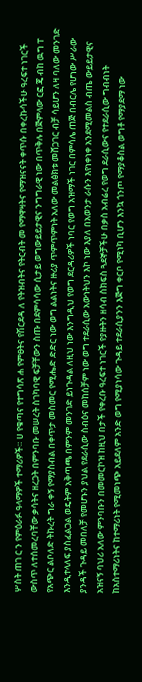ሦስት ጠገ ር ን የምዕራፉ ዓላማዎች ተማሪዎች። ሀ የቁጣና የተግሳጽ ሐ የምፀትና የሽርደዳ ለ የትዝብትና የትርብት መ የማዋዛትና የማዝናናት ቀጥሱ በቀረኩሳችሁ ዓረፍተ ነገርች ውስጥ ለተሰመረባቸው ቃሳትና ዘረጋት በምንባቡ መሠረት ስገካባዊ ፍቻቸውን ስጡ በደምሳሳው ሲታይ ወግውይይታዊና ንግግራዊ ነው በጥቅሉ በጅምላው ርፎ ጄ ብከ ዉግ ፐ የአጭር ልቦለድ ትኩረት ግራ ቀኝ የማያስብል በቀጥታ መስመር የሚሔድ ድድር ነው ወግ ልልነትና ዙሪያ ጥምጥምነት አለው መልፅክቱ መሸጋገር ብቻ ሳይሆን ለዛ ባለው መንገድ እንዲተላለፍ ያስፈልጋል ወዴትም አቅጣጫ በምንም መንገድ ይነጉዳል ለዚህ ነው እንግዲህ የወግ ደርዳሪዎች ነባር የወግ አዝማች ነገር በምሳሌ ጠጅ በብርሌ የሆነው ሥራው ያንዳች ጉዳይ መበለቻ የመሆኑን ያህል የደራሲው ስብዕና መከሰቻም ነው ወግ ተደራሲው አውነትህን እኮ ነው እያለ በአወንታ ራሱን እየነቀነቀ አንደሚመልስ ብጤ ውይይታዊና አዝናኝ ባህሪ አለው ምንባቡን በመመርኮዝ ከዚህ በታች የቀረቡ ዓረፍተ ነገርች የያዙትን ዘሳብ ስክፍስ ጓደኞቻችሁ በቃስ አብሬረ የወግ ደራሲውና የተደራሲው ግብብነት ከአስተማሪነትና ከተማሪነት የሚመነጭ አይደለም አንድ ወግ የሚያነሳው ጉዳይ ተደራሲያንን እጅግ ቀርቦ የሚነካ ቢሆን እንኳ ጎንጦ የማያቆስል ወግቶ የማያደማ ነው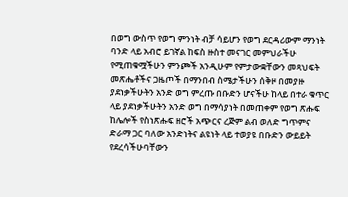በወግ ውስጥ የወግ ምንነት ብቻ ሳይሆን የወግ ደርዳሪውም ማንነት ባንድ ላይ አብሮ ይገኛል ከፍስ ዙስተ መናገር መምህራችሁ የሚጠቁሟችሁን ምንጮች አንዲሁም የምታውቋቸውን መጻህፍት መጽሔቶችና ጋዜጦች በማንበብ ስሜታችሁን ሰቅዞ በመያዙ ያደነቃችሁትን አንድ ወግ ምረጡ በቡድን ሆናችሁ ከላይ በተራ ቁጥር ላይ ያደነቃችሁትን አንድ ወግ በማሳያነት በመጠቀም የወግ ጽሑፍ ከሌሎች የስነጽሑፍ ዘሮች አጭርና ረጅም ልብ ወለድ ግጥምና ድራማ ጋር ባለው አንድነትና ልዩነት ላይ ተወያዩ በቡድን ውይይት የደረሳችሁባቸውን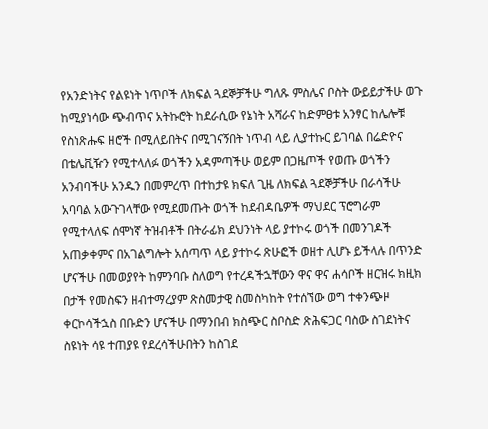የአንድነትና የልዩነት ነጥቦች ለክፍል ጓደኞቻችሁ ግለጹ ምስሌና ቦስት ውይይታችሁ ወጉ ከሚያነሳው ጭብጥና አትኩሮት ከደራሲው የኔነት አሻራና ከድምፀቱ አንፃር ከሌሎቹ የስነጽሑፍ ዘሮች በሚለይበትና በሚገናኝበት ነጥብ ላይ ሊያተኩር ይገባል በሬድዮና በቴሌቪዥን የሚተላለፉ ወጎችን አዳምጣችሁ ወይም በጋዜጦች የወጡ ወጎችን አንብባችሁ አንዱን በመምረጥ በተከታዩ ክፍለ ጊዜ ለክፍል ጓደኞቻችሁ በራሳችሁ አባባል አውጉገላቸው የሚደመጡት ወጎች ከደብዳቤዎች ማህደር ፕሮግራም የሚተላለፍ ሰሞነኛ ትዝብቶች በትራፊክ ደህንነት ላይ ያተኮሩ ወጎች በመንገዶች አጠቃቀምና በአገልግሎት አሰጣጥ ላይ ያተኮሩ ጽሁፎች ወዘተ ሊሆኑ ይችላሉ በጥንድ ሆናችሁ በመወያየት ከምንባቡ ስለወግ የተረዳችኋቸውን ዋና ዋና ሐሳቦች ዘርዝሩ ክዚክ በታች የመስፍን ዘብተማረያም ጽስመታዊ ስመስካከት የተሰኘው ወግ ተቀንጭዞ ቀርኮሳችኋስ በቡድን ሆናችሁ በማንበብ ክስጭር ስቦስድ ጽሕፍጋር ባስው ስገደነትና ስዩነት ሳዩ ተጠያዩ የደረሳችሁበትን ከስገደ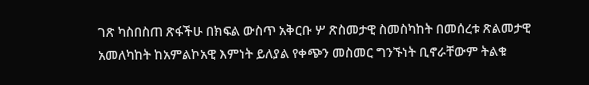ገጽ ካስበስጠ ጽፋችሁ በክፍል ውስጥ አቅርቡ ሦ ጽስመታዊ ስመስካከት በመሰረቱ ጽልመታዊ አመለካከት ከአምልኮአዊ እምነት ይለያል የቀጭን መስመር ግንኙነት ቢኖራቸውም ትልቁ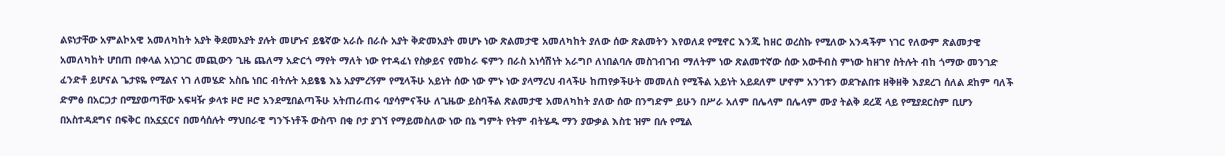ልዩነታቸው አምልኮአዊ አመለካከት አያት ቅደመአያት ያሉት መሆኑና ይፄኛው አራሱ በራሱ አያት ቅድመአያት መሆኑ ነው ጽልመታዊ አመለካከት ያለው ሰው ጽልመትን እየወለደ የሚኖር እንጂ ከዘር ወረስኩ የሚለው አንዳችም ነገር የለውም ጽልመታዊ አመለካከት ሆበጠ በቀላል አነጋገር መጪውን ጊዜ ጨለማ አድርጎ ማየት ማለት ነው የተዳፈነ የስቃይና የመከራ ፍምን በራስ አነሳሽነት አራግቦ ለነበልባሉ መስገብገብ ማለትም ነው ጽልመተኛው ሰው አውቶብስ ምነው ከዘገየ ስትሉት ብከ ጎማው መንገድ ፈንድቶ ይሆናል ጌታዩዬ የሚልና ነገ ለመሄድ አስቤ ነበር ብትሉት አይፄፄ እኔ አያምረኝም የሚላችሁ አይነት ሰው ነው ምኑ ነው ያላማረህ ብላችሁ ከጠየቃችሁት መመለስ የሚችል አይነት አይደለም ሆኖም አንገቱን ወደጉልበቱ ዘቅዘቅ እያደረገ ሰለል ደከም ባለች ድምፅ በአርጋታ በሚያወጣቸው አፍዛዥ ቃላቱ ዞሮ ዞሮ አንደሚበልጣችሁ አትጠራጠሩ ባያሳምናችሁ ለጊዜው ይስባችል ጽልመታዊ አመለካከት ያለው ሰው በንግድም ይሁን በሥራ አለም በሌላም በሌላም ሙያ ትልቅ ደረጃ ላይ የሚያደርስም ቢሆን በአስተዳደግና በፍቅር በአኗኗርና በመሳሰሉት ማህበራዊ ግንኙነቶች ውስጥ በቂ ቦታ ያገኘ የማይመስለው ነው በኔ ግምት የትም ብትሄዱ ማን ያውቃል እስቲ ዝም በሉ የሚል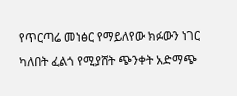የጥርጣሬ መነፅር የማይለየው ክፉውን ነገር ካለበት ፈልጎ የሚያሸት ጭንቀት አድማጭ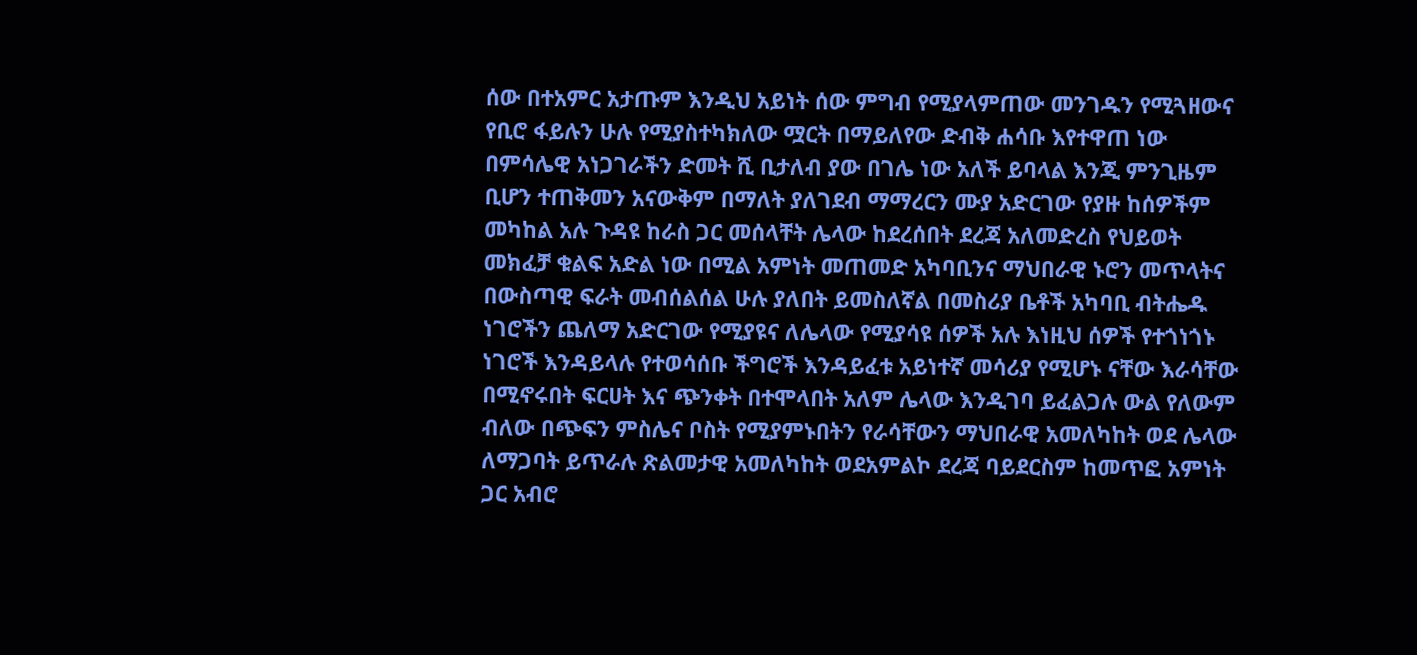ሰው በተአምር አታጡም እንዲህ አይነት ሰው ምግብ የሚያላምጠው መንገዱን የሚጓዘውና የቢሮ ፋይሉን ሁሉ የሚያስተካክለው ሟርት በማይለየው ድብቅ ሐሳቡ እየተዋጠ ነው በምሳሌዊ አነጋገራችን ድመት ሺ ቢታለብ ያው በገሌ ነው አለች ይባላል እንጂ ምንጊዜም ቢሆን ተጠቅመን አናውቅም በማለት ያለገደብ ማማረርን ሙያ አድርገው የያዙ ከሰዎችም መካከል አሉ ጉዳዩ ከራስ ጋር መሰላቸት ሌላው ከደረሰበት ደረጃ አለመድረስ የህይወት መክፈቻ ቁልፍ አድል ነው በሚል አምነት መጠመድ አካባቢንና ማህበራዊ ኑሮን መጥላትና በውስጣዊ ፍራት መብሰልሰል ሁሉ ያለበት ይመስለኛል በመስሪያ ቤቶች አካባቢ ብትሔዱ ነገሮችን ጨለማ አድርገው የሚያዩና ለሌላው የሚያሳዩ ሰዎች አሉ እነዚህ ሰዎች የተጎነጎኑ ነገሮች እንዳይላሉ የተወሳሰቡ ችግሮች እንዳይፈቱ አይነተኛ መሳሪያ የሚሆኑ ናቸው እራሳቸው በሚኖሩበት ፍርሀት እና ጭንቀት በተሞላበት አለም ሌላው እንዲገባ ይፈልጋሉ ውል የለውም ብለው በጭፍን ምስሌና ቦስት የሚያምኑበትን የራሳቸውን ማህበራዊ አመለካከት ወደ ሌላው ለማጋባት ይጥራሉ ጽልመታዊ አመለካከት ወደአምልኮ ደረጃ ባይደርስም ከመጥፎ አምነት ጋር አብሮ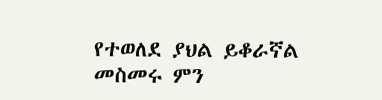የተወለደ ያህል ይቆራኛል መስመሩ ምን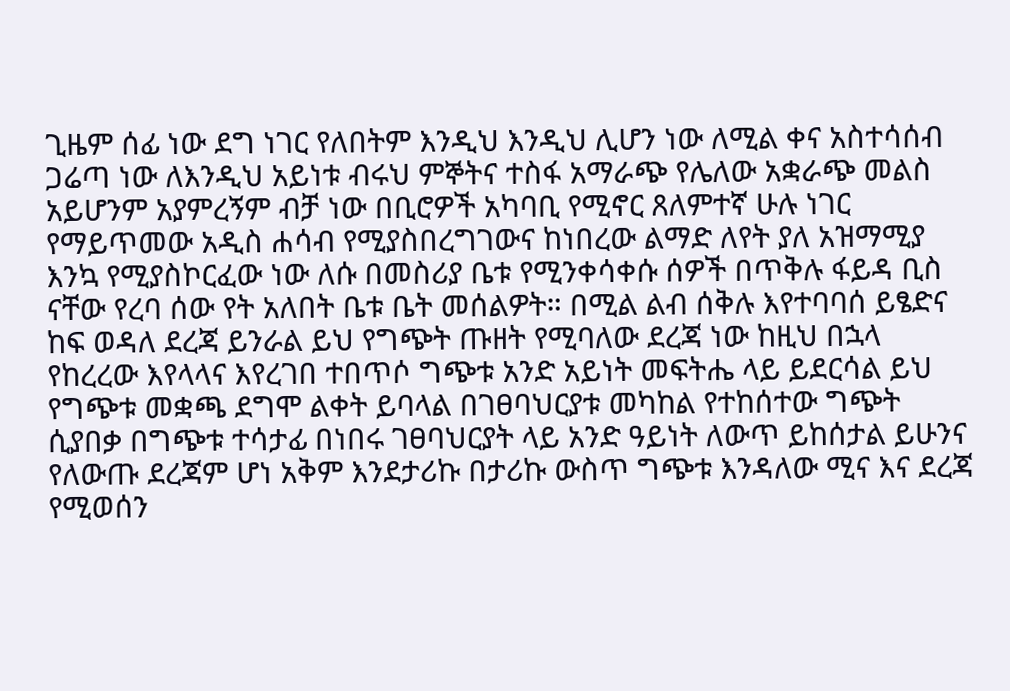ጊዜም ሰፊ ነው ደግ ነገር የለበትም እንዲህ እንዲህ ሊሆን ነው ለሚል ቀና አስተሳሰብ ጋሬጣ ነው ለእንዲህ አይነቱ ብሩህ ምኞትና ተስፋ አማራጭ የሌለው አቋራጭ መልስ አይሆንም አያምረኝም ብቻ ነው በቢሮዎች አካባቢ የሚኖር ጸለምተኛ ሁሉ ነገር የማይጥመው አዲስ ሐሳብ የሚያስበረግገውና ከነበረው ልማድ ለየት ያለ አዝማሚያ እንኳ የሚያስኮርፈው ነው ለሱ በመስሪያ ቤቱ የሚንቀሳቀሱ ሰዎች በጥቅሉ ፋይዳ ቢስ ናቸው የረባ ሰው የት አለበት ቤቱ ቤት መሰልዎት። በሚል ልብ ሰቅሉ እየተባባሰ ይፄድና ከፍ ወዳለ ደረጃ ይንራል ይህ የግጭት ጡዘት የሚባለው ደረጃ ነው ከዚህ በኋላ የከረረው እየላላና እየረገበ ተበጥሶ ግጭቱ አንድ አይነት መፍትሔ ላይ ይደርሳል ይህ የግጭቱ መቋጫ ደግሞ ልቀት ይባላል በገፀባህርያቱ መካከል የተከሰተው ግጭት ሲያበቃ በግጭቱ ተሳታፊ በነበሩ ገፀባህርያት ላይ አንድ ዓይነት ለውጥ ይከሰታል ይሁንና የለውጡ ደረጃም ሆነ አቅም እንደታሪኩ በታሪኩ ውስጥ ግጭቱ እንዳለው ሚና እና ደረጃ የሚወሰን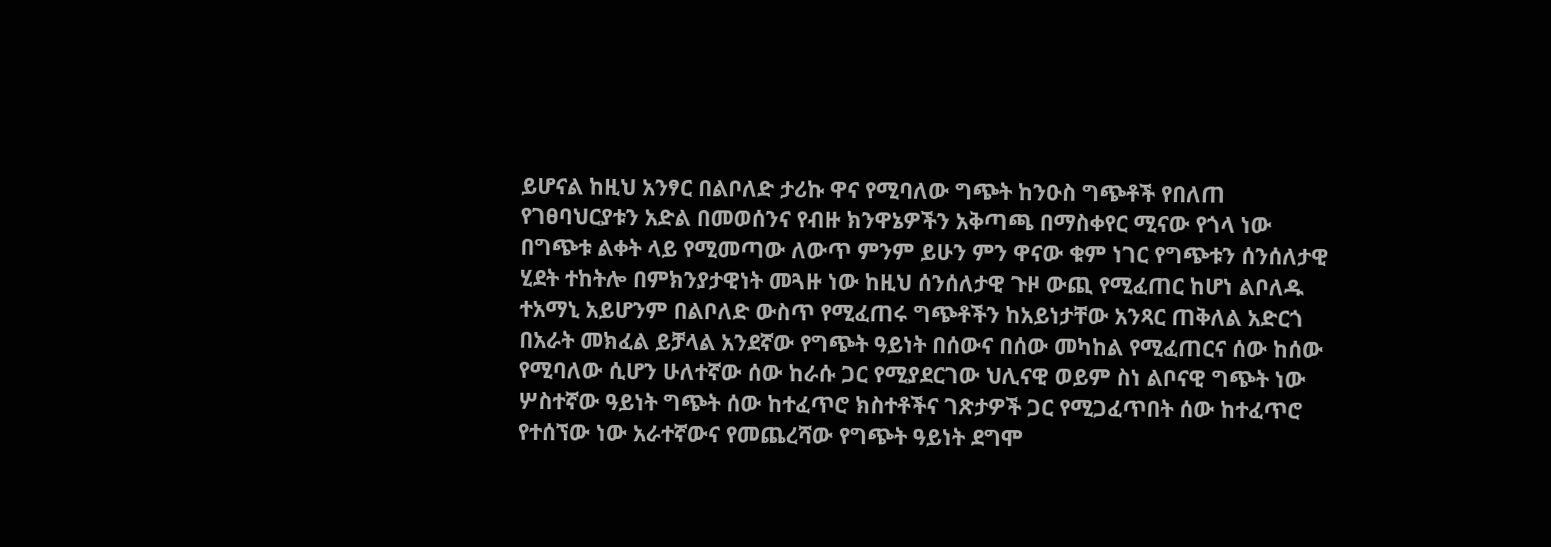ይሆናል ከዚህ አንፃር በልቦለድ ታሪኩ ዋና የሚባለው ግጭት ከንዑስ ግጭቶች የበለጠ የገፀባህርያቱን አድል በመወሰንና የብዙ ክንዋኔዎችን አቅጣጫ በማስቀየር ሚናው የጎላ ነው በግጭቱ ልቀት ላይ የሚመጣው ለውጥ ምንም ይሁን ምን ዋናው ቁም ነገር የግጭቱን ሰንሰለታዊ ሂደት ተከትሎ በምክንያታዊነት መጓዙ ነው ከዚህ ሰንሰለታዊ ጉዞ ውጪ የሚፈጠር ከሆነ ልቦለዱ ተአማኒ አይሆንም በልቦለድ ውስጥ የሚፈጠሩ ግጭቶችን ከአይነታቸው አንጻር ጠቅለል አድርጎ በአራት መክፈል ይቻላል አንደኛው የግጭት ዓይነት በሰውና በሰው መካከል የሚፈጠርና ሰው ከሰው የሚባለው ሲሆን ሁለተኛው ሰው ከራሱ ጋር የሚያደርገው ህሊናዊ ወይም ስነ ልቦናዊ ግጭት ነው ሦስተኛው ዓይነት ግጭት ሰው ከተፈጥሮ ክስተቶችና ገጽታዎች ጋር የሚጋፈጥበት ሰው ከተፈጥሮ የተሰኘው ነው አራተኛውና የመጨረሻው የግጭት ዓይነት ደግሞ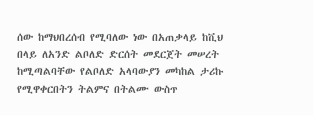ሰው ከማህበረሰብ የሚባለው ነው በአጠቃላይ ከቪህ በላይ ለአንድ ልቦለድ ድርሰት መደርጀት መሠረት ከሚጣልባቸው የልቦለድ አላባውያን መካከል ታሪኩ የሚዋቀርበትን ትልምና በትልሙ ውስጥ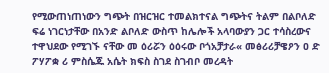የሚውጠነጠነውን ግጭት በዝርዝር ተመልክተናል ግጭትና ትልም በልቦለድ ፍሬ ነገርነታቸው በአንድ ልቦለድ ውስጥ ከሌሎች አላባውያን ጋር ተሳስረውና ተዋህደው የሚገኙ ናቸው መ ዕሪሯን ዕዕሩው ቦጎአቻታራ« መፅሪሪቻዌዖን ዐ ድ ፖሃፖቋ ሪ ምስሴጁ አሴት ክፍስ ስገደ ስገብቦ መረዳት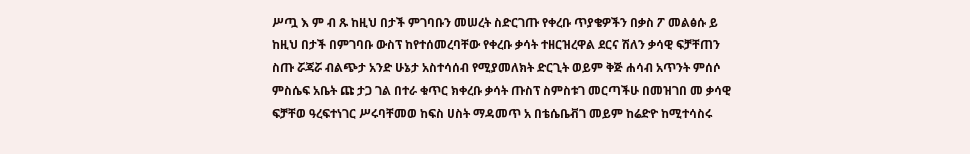ሥጧ እ ም ብ ጹ ከዚህ በታች ምገባቡን መሠረት ስድርገጡ የቀረቡ ጥያቄዎችን በቃስ ፖ መልፅሱ ይ ከዚህ በታች በምገባቡ ውስፕ ከየተሰመረባቸው የቀረቡ ቃሳት ተዘርዝረዋል ደርና ሽለን ቃሳዊ ፍቻቸጠን ስጡ ሯጃሯ ብልጭታ አንድ ሁኔታ አስተሳሰብ የሚያመለክት ድርጊት ወይም ቅጅ ሐሳብ አጥንት ምሰሶ ምስሴፍ አቤት ጩ ታጋ ገል በተራ ቁጥር ክቀረቡ ቃሳት ጡስፕ ስምስቱገ መርጣችሁ በመዝገበ መ ቃሳዊ ፍቻቸወ ዓረፍተነገር ሥሩባቸመወ ከፍስ ሀስት ማዳመጥ አ በቴሴቤቭገ መይም ከሬድዮ ከሚተሳስሩ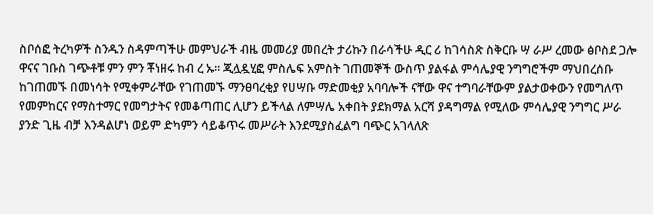ስቦሰፎ ትረካዎች ስንዱን ስዳምጣችሁ መምህራች ብዜ መመሪያ መበረት ታሪኩን በራሳችሁ ዲር ሪ ከገሳስጽ ስቅርቡ ሣ ራሥ ረመው ፅቦስደ ጋሎ ዋናና ገቡስ ገጭቶቹ ምን ምን ቾነዘሩ ከብ ረ ኡ። ጂሏዷሂፎ ምስሌፍ አምስት ገጠመኞች ውስጥ ያልፋል ምሳሌያዊ ንግግሮችም ማህበረሰቡ ከገጠመኙ በመነሳት የሚቀምራቸው የገጠመኙ ማንፀባረቂያ የሀሣቡ ማድመቂያ አባባሎች ናቸው ዋና ተግባራቸውም ያልታወቀውን የመግለጥ የመምከርና የማስተማር የመግታትና የመቆጣጠር ሊሆን ይችላል ለምሣሌ አቀበት ያደክማል አርሻ ያዳግማል የሚለው ምሳሌያዊ ንግግር ሥራ ያንድ ጊዜ ብቻ እንዳልሆነ ወይም ድካምን ሳይቆጥሩ መሥራት እንደሚያስፈልግ ባጭር አገላለጽ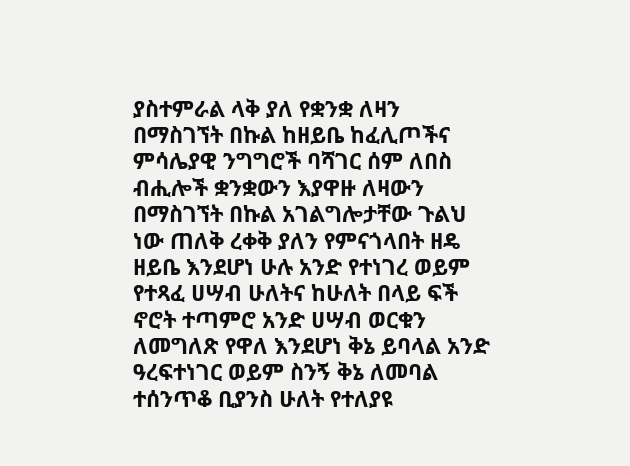ያስተምራል ላቅ ያለ የቋንቋ ለዛን በማስገኘት በኩል ከዘይቤ ከፈሊጦችና ምሳሌያዊ ንግግሮች ባሻገር ሰም ለበስ ብሒሎች ቋንቋውን እያዋዙ ለዛውን በማስገኘት በኩል አገልግሎታቸው ጉልህ ነው ጠለቅ ረቀቅ ያለን የምናጎላበት ዘዴ ዘይቤ እንደሆነ ሁሉ አንድ የተነገረ ወይም የተጻፈ ሀሣብ ሁለትና ከሁለት በላይ ፍች ኖሮት ተጣምሮ አንድ ሀሣብ ወርቁን ለመግለጽ የዋለ እንደሆነ ቅኔ ይባላል አንድ ዓረፍተነገር ወይም ስንኝ ቅኔ ለመባል ተሰንጥቆ ቢያንስ ሁለት የተለያዩ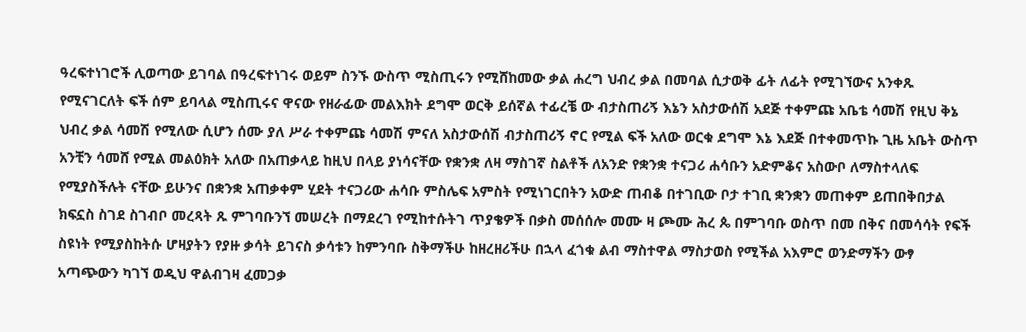ዓረፍተነገሮች ሊወጣው ይገባል በዓረፍተነገሩ ወይም ስንኙ ውስጥ ሚስጢሩን የሚሸከመው ቃል ሐረግ ህብረ ቃል በመባል ሲታወቅ ፊት ለፊት የሚገኘውና አንቀጹ የሚናገርለት ፍች ሰም ይባላል ሚስጢሩና ዋናው የዘራፊው መልእክት ደግሞ ወርቅ ይሰኛል ተፊረቼ ው ብታስጠሪኝ እኔን አስታውሰሽ አደጅ ተቀምጩ አቤቴ ሳመሽ የዚህ ቅኔ ህብረ ቃል ሳመሽ የሚለው ሲሆን ሰሙ ያለ ሥራ ተቀምጩ ሳመሽ ምናለ አስታውሰሽ ብታስጠሪኝ ኖር የሚል ፍች አለው ወርቁ ደግሞ እኔ እደጅ በተቀመጥኩ ጊዜ አቤት ውስጥ አንቺን ሳመሸ የሚል መልዕክት አለው በአጠቃላይ ከዚህ በላይ ያነሳናቸው የቋንቋ ለዛ ማስገኛ ስልቶች ለአንድ የቋንቋ ተናጋሪ ሐሳቡን አድምቆና አስውቦ ለማስተላለፍ የሚያስችሉት ናቸው ይሁንና በቋንቋ አጠቃቀም ሂደት ተናጋሪው ሐሳቡ ምስሌፍ አምስት የሚነገርበትን አውድ ጠብቆ በተገቢው ቦታ ተገቢ ቋንቋን መጠቀም ይጠበቅበታል ክፍኗስ ስገደ ስገብቦ መረጻት ጹ ምገባቡንኘ መሠረት በማደረገ የሚከተሱትገ ጥያቄዎች በቃስ መሰሰሎ መሙ ዛ ጮሙ ሕረ ጴ በምገባቡ ወስጥ በመ በቅና በመሳሳት የፍች ስዩነት የሚያስከትሱ ሆዛያትን የያዙ ቃሳት ይገናስ ቃሳቱን ከምንባቡ ስቅማችሁ ከዘረዘሪችሁ በኋላ ፈጎቁ ልብ ማስተዋል ማስታወስ የሚችል አእምሮ ወንድማችን ውፃ አጣጭውን ካገኘ ወዲህ ዋልብገዛ ፈመጋቃ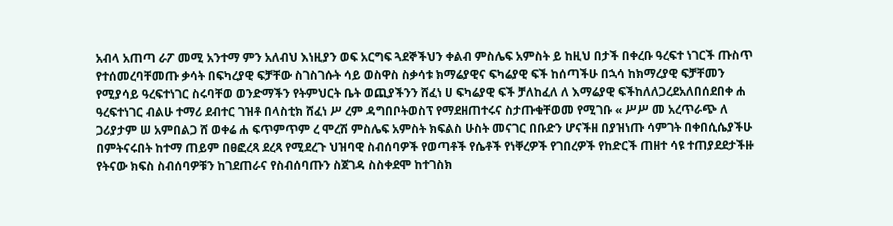አብላ አጠጣ ራፖ መሚ አንተማ ምን አለብህ እነዚያን ወፍ አርግፍ ጓደኞችህን ቀልብ ምስሌፍ አምስት ይ ከዚህ በታች በቀረቡ ዓረፍተ ነገርች ጡስጥ የተሰመረባቸመጡ ቃሳት በፍካረያዊ ፍቻቸው ስገስገሱት ሳይ ወስዋስ ስቃሳቱ ክማሬያዊና ፍካሬያዊ ፍች ከሰጣችሁ በኋሳ ከክማረያዊ ፍቻቸመን የሚያሳይ ዓረፍተነገር ስሩባቸወ ወንድማችን የትምህርት ቤት ወጪያችንን ሸፈነ ሀ ፍካሬያዊ ፍች ቻለከፈለ ለ እማሬያዊ ፍችከለለጋረደአለበሰደበቀ ሐ ዓረፍተነገር ብልሁ ተማሪ ደብተር ገዝቶ በላስቲክ ሸፈነ ሥ ረም ዳግበቦትወስፕ የማደዘጠተሩና ስታጡቁቸወመ የሚገቡ « ሥሥ መ አረጥራጭ ለ ጋሪያታም ሠ አምበልጋ ሸ ወቀሬ ሐ ፍጥምጥም ረ ሞረሽ ምስሌፍ አምስት ክፍልስ ሁስት መናገር በቡድን ሆናችዘ በያዝነጡ ሳምገት በቀበሲሴያችሁ በምትናሩበት ከተማ ጠይም በፀፎረጻ ደረጻ የሚደረጉ ህዝባዊ ስብሰባዎች የወጣቶች የሴቶች የነቐረዎች የገበረዎች የከድርች ጠዘተ ሳዩ ተጠያደደታችዙ የትናው ክፍስ ስብሰባዎቹን ከገደጠራና የስብሰባጡን ስጀገዳ ስስቀደሞ ከተገስክ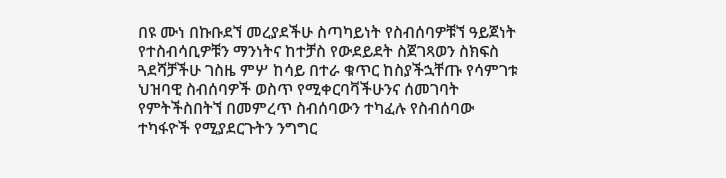በዩ ሙነ በኩቡደኘ መረያደችሁ ስጣካይነት የስብሰባዎቹኘ ዓይጀነት የተስብሳቢዎቹን ማንነትና ከተቻስ የውደይደት ስጀገጻወን ስክፍስ ጓደሻቻችሁ ገስዜ ምሦ ከሳይ በተራ ቁጥር ከስያችኋቸጡ የሳምገቱ ህዝባዊ ስብሰባዎች ወስጥ የሚቀርባቫችሁንና ሰመገባት የምትችስበትኘ በመምረጥ ስብሰባውን ተካፈሉ የስብሰባው ተካፋዮች የሚያደርጉትን ንግግር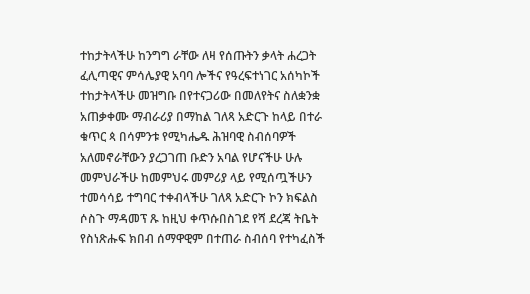ተከታትላችሁ ከንግግ ራቸው ለዛ የሰጡትን ቃላት ሐረጋት ፈሊጣዊና ምሳሌያዊ አባባ ሎችና የዓረፍተነገር አሰካኮች ተከታትላችሁ መዝግቡ በየተናጋሪው በመለየትና ስለቋንቋ አጠቃቀሙ ማብራሪያ በማከል ገለጻ አድርጉ ከላይ በተራ ቁጥር ጳ በሳምንቱ የሚካሔዱ ሕዝባዊ ስብሰባዎች አለመኖራቸውን ያረጋገጠ ቡድን አባል የሆናችሁ ሁሉ መምህራችሁ ከመምህሩ መምሪያ ላይ የሚሰጧችሁን ተመሳሳይ ተግባር ተቀብላችሁ ገለጻ አድርጉ ኮን ክፍልስ ሶስጉ ማዳመፕ ጹ ከዚህ ቀጥሱበስገደ የሻ ደረጃ ትቤት የስነጽሑፍ ክበብ ሰማዋዊም በተጠራ ስብሰባ የተካፈስች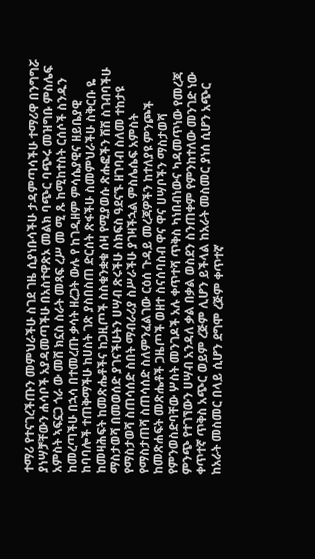ተማሪ የተናገረችጡን መምህራችሁ ስገደ ገዜ ሲያነቡሳችሁ ታዳምጣሳችሁ ተማሪዋ በንግግሯ ያነሣቻቸውን ሐሳቦች አያዳመጣችሁ በአስተዋጽኦ መልክ ባጭር ባጭሩ መዝግቡ ምስሌፍ አምስት ኣፍኗጋ ጎራ ው መሸ ክኗስ ስራት መጻፍ ረሥ መ ሚ ጹ ከሚከተስት ርሰሶች ስንዱን ከመረጣችሁ በኋሳ በተመረጡ ቃሳት ዘረጋት ውሉ የ ከገዲዘም ምሳሴያዊና ዘይቤያዊ ከባባሎች ተጠቅማችሁ ከሀስት ገጽ ያስበስጠ ድርሰት ጽፋችሁ ስመምህራችሁ ስቅርቡ ዬ ከመዛሕፍት ከመጽሔቶችና ከጋዚጦች ስስቁንቋቁ ሰዛ የሚያወሱ ጽሑፎችን ሽሽ ስገብባችሁ ማስታወሻ በመወሰድ ያገናችሁትን ሀሣብ ጽሩችሁ ስክፍስ ዓደናኙ ዘገባብ ስለመ ተከታዩ የማስታወሻ ስጠሳሰድ ስበት ማብራሪያ ስሥራችሁ ያገዛችኋል ምስሌሴፍ አምስት የማስታጠሻ ስጠሳሰድ ስለምንፈልገው ርዕሰ ጉዳይ መረጃዎችን ከተለያዩ ምንጮች ከመጽሐፍት መጽሔቶች ጋዜጦች ወዘተ ስናሰባስብ ዋና ዋና ሀሣቦችን ማስታወሻ የምንወስድባቸው ሦስት መንገዶች አሉ ቀጥተሻ ጥቅስ ካነበብነውና ካዳመጥነው የመረጃ ምንጭ የተገኘውን ሀሣብ አንዳለ ቃል በቃል ወስደን ስንጠቀም የምንከተለው መንገድ ነው ቀጥተኛ ጥቅስ አጭር ወይም ረጅም ሊሆን ይችላል ከአራት መስመር ያነሰ ሲሆን አጭር ከአራት መስመር በላይ ሲሆን ደግሞ ረጅም ቀጥተኛ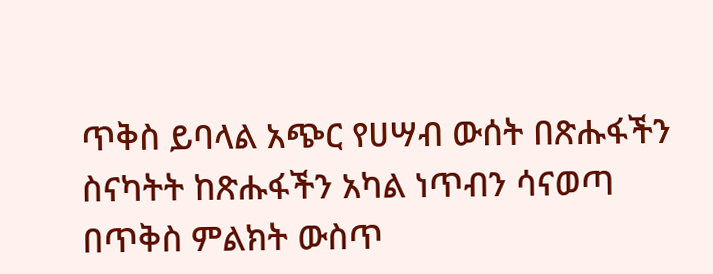ጥቅስ ይባላል አጭር የሀሣብ ውሰት በጽሑፋችን ስናካትት ከጽሑፋችን አካል ነጥብን ሳናወጣ በጥቅስ ምልክት ውስጥ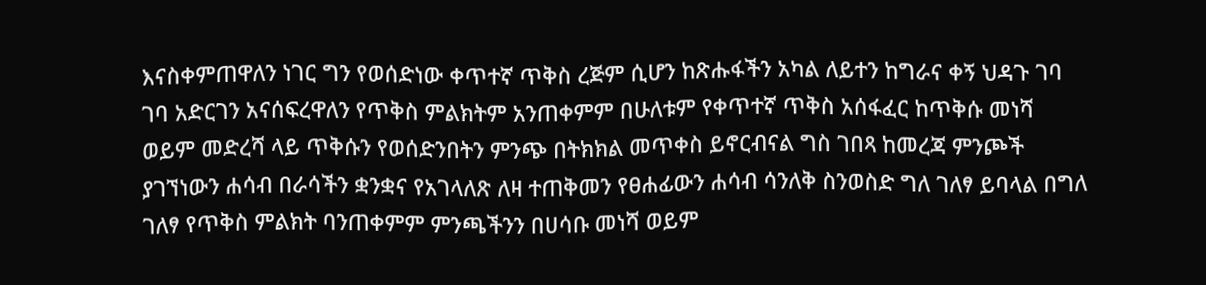እናስቀምጠዋለን ነገር ግን የወሰድነው ቀጥተኛ ጥቅስ ረጅም ሲሆን ከጽሑፋችን አካል ለይተን ከግራና ቀኝ ህዳጉ ገባ ገባ አድርገን አናሰፍረዋለን የጥቅስ ምልክትም አንጠቀምም በሁለቱም የቀጥተኛ ጥቅስ አሰፋፈር ከጥቅሱ መነሻ ወይም መድረሻ ላይ ጥቅሱን የወሰድንበትን ምንጭ በትክክል መጥቀስ ይኖርብናል ግስ ገበጻ ከመረጃ ምንጮች ያገኘነውን ሐሳብ በራሳችን ቋንቋና የአገላለጽ ለዛ ተጠቅመን የፀሐፊውን ሐሳብ ሳንለቅ ስንወስድ ግለ ገለፃ ይባላል በግለ ገለፃ የጥቅስ ምልክት ባንጠቀምም ምንጫችንን በሀሳቡ መነሻ ወይም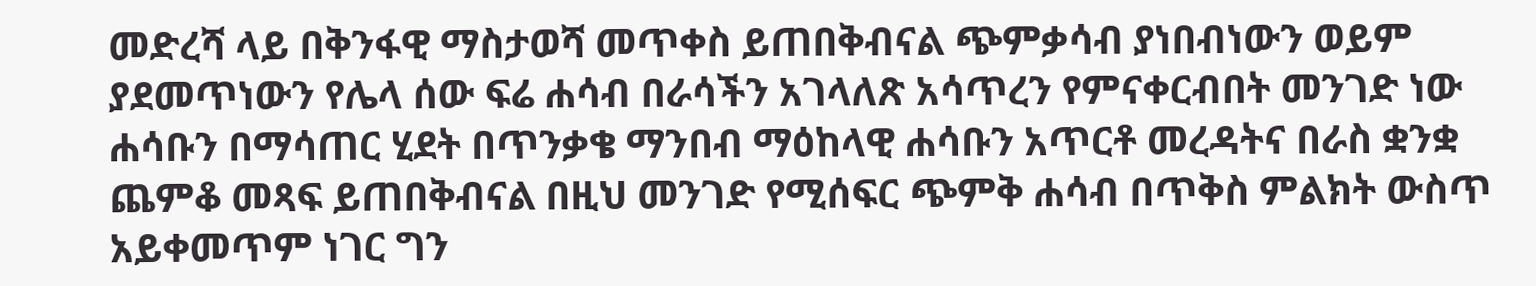መድረሻ ላይ በቅንፋዊ ማስታወሻ መጥቀስ ይጠበቅብናል ጭምቃሳብ ያነበብነውን ወይም ያደመጥነውን የሌላ ሰው ፍሬ ሐሳብ በራሳችን አገላለጽ አሳጥረን የምናቀርብበት መንገድ ነው ሐሳቡን በማሳጠር ሂደት በጥንቃቄ ማንበብ ማዕከላዊ ሐሳቡን አጥርቶ መረዳትና በራስ ቋንቋ ጨምቆ መጻፍ ይጠበቅብናል በዚህ መንገድ የሚሰፍር ጭምቅ ሐሳብ በጥቅስ ምልክት ውስጥ አይቀመጥም ነገር ግን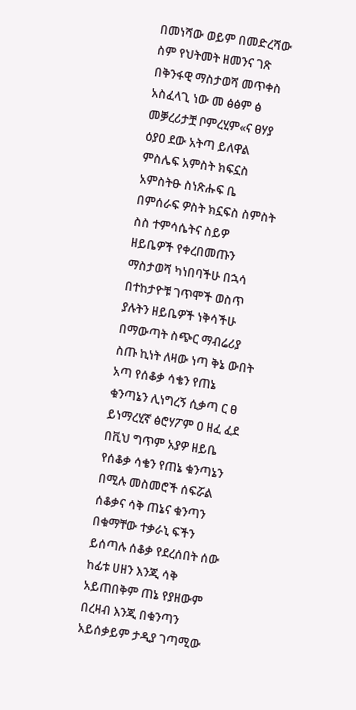በመነሻው ወይም በመድረሻው ስም የህትመት ዘመንና ገጽ በቅንፋዊ ማስታወሻ መጥቀስ አስፈላጊ ነው መ ፅፅም ፅ መቓረሪታቿ ቦምረሂም«ና ፀሃያ ዕያዐ ደው አትጣ ይለዋል ምስሌፍ አምስት ክፍኗስ አምስትፁ ስነጽሑፍ ቤ በምሰራፍ ዎስት ክኗፍስ ስምስት ስስ ተምሳሴትና ስይዎ ዘይቤዎች የቀረበመጡን ማስታወሻ ካነበባችሁ በኋሳ በተከታዮቹ ገጥሞች ወስጥ ያሉትን ዘይቤዎች ነቅሳችሁ በማውጣት ስጭር ማብሬሪያ ስጡ ኪነት ለዛው ነጣ ቅኔ ውበት አጣ የሰቆቃ ሳቄን የጠኔ ቁንጣኔን ሊነግረኝ ሲቃጣ ር ፀ ይነማረሂኛ ፅሮሃፖም ዐ ዘፈ ፈደ በቪህ ግጥም አያዎ ዘይቤ የሰቆቃ ሳቄን የጠኔ ቁንጣኔን በሚሉ መስመሮች ሰፍሯል ሰቆቃና ሳቅ ጠኔና ቁንጣን በቁማቸው ተቃራኒ ፍችን ይሰጣሉ ሰቆቃ የደረሰበት ሰው ከፊቱ ሀዘን እንጂ ሳቅ አይጠበቅም ጠኔ የያዘውም በረዛብ እንጂ በቁንጣን አይሰቃይም ታዲያ ገጣሚው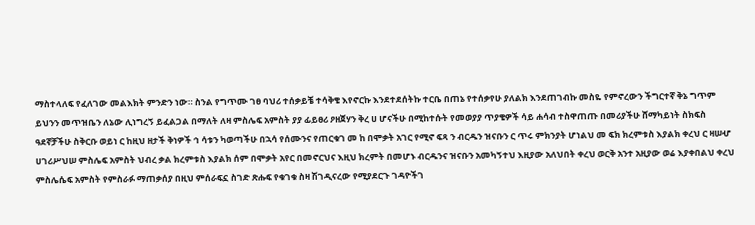ማስተላለፍ የፈለገው መልእክት ምንድን ነው። ስንል የግጥሙ ገፀ ባህሪ ተሰቃይቼ ተሳቅቄ እየኖርኩ እንደተደሰትኩ ተርቤ በጠኔ የተሰቃየሁ ያለልክ እንደጠገብኩ መስዬ የምኖረውን ችግርተኛ ቅኔ ግጥም ይህንን መጥዝቤን ለኔው ሊነግረኝ ይፈልጋል በማለት ለዛ ምስሌፍ አምስት ያያ ፊይፀሪ ዖዘጀሃን ቅረ ሀ ሆናችሁ በሚከተሱት የመወያያ ጥያቄዎች ሳይ ሐሳብ ተስዋጠጡ በመሪያችሁ ሸማካይነት ስክፍስ ዓደኛቻችሁ ስቅርቡ ወይነ ር ከዚህ ዘታች ቅነዎች ኅ ሳቱን ካወጣችሁ በኋሳ የሰሙንና የጠርቁገ መ ከ በሞቃት አገር የሚኖ ፍጻ ን ብርዱን ዝናቡን ር ጥሩ ምክንያት ሆነልህ መ ፍክ ክረምቱስ እያልክ ቀረህ ር ዛሠሇ ሀገሪሥህሠ ምስሌፍ አምስት ህብረ ቃል ክረምቱስ እያልክ ሰም በሞቃት አየር በመኖርህና እዚህ ክረምት በመሆኑ ብርዱንና ዝናቡን አመካኝተህ እዚያው አለህበት ቀረህ ወርቅ አንተ አዚያው ወሬ እያቀበልህ ቀረህ ምስሌሴፍ አምስት የምስራፉ ማጠቃሰያ በዚህ ምሰራፍኗ ስገድ ጽሑፍ የቁገቁ ስዛ ሽገዲናረው የሚያደርጉ ገዳዮችገ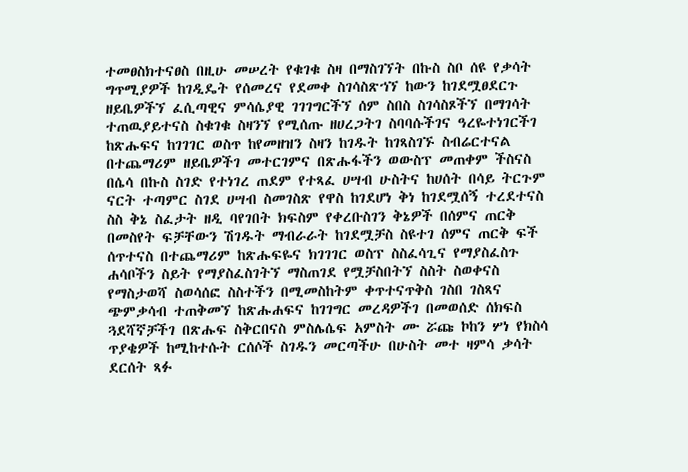ተመፀስክተናፀስ በዚሁ መሠረት የቁገቁ ስዛ በማስገኘት በኩስ ስቦ ሰዩ የቃሳት ግጥሚያዎች ከገዲዴት የሰመረና የደመቀ ስገሳስጽኀኘ ከውን ከገደሟፀደርጉ ዘይቤዎችኘ ፈሲጣዊና ምሳሴያዊ ገገገግርችኘ ሰም ስበስ ስገሳስጾችኘ በማገሳት ተጠዉያይተናስ ስቁገቁ ስዛንኘ የሚሰጡ ዘሀረጋትገ ስባባሱችገና ዓረዬተነገርችገ ከጽሑፍና ከገገገር ወስጥ ከየመዘዝን ስዛን ከገዱት ከገጻስገኙ ስብሬርተናል በተጨማሪም ዘይቤዎችገ መተርገምና በጽሑፋችን ወውስፕ መጠቀም ችስናስ በሴሳ በኩስ ስገድ የተነገረ ጠደም የተጻፈ ሀሣብ ሁስትና ከሀሰት በሳይ ትርጉም ናርት ተጣምር ስገደ ሀሣብ ስመገስጽ የዋስ ከገደሆነ ቅነ ከገደሟሰኝ ተረደተናስ ስስ ቅኔ ስፈታት ዘዲ ባየገበት ክፍስም የቀረቡስገን ቅኔዎች በሰምና ጠርቅ በመስየት ፍቻቸውን ሽገዱት ማብራራት ከገደሟቻስ ስዩተገ ሰምና ጠርቅ ፍች ሰጥተናስ በተጨማሪም ከጽሑፍዬና ክገገገር ወስፕ ስስፈሳጊና የማያስፈስጉ ሐሳቦችን ስይት የማያስፈስገትኘ ማስጠገደ የሟቻስበትኘ ስስት ስወቀናስ የማስታወሻ ስወሳሰፎ ስስተችን በሚመስከትም ቀጥተናጥቅስ ገስበ ገስጻና ጭምቃሳብ ተጠቅመኘ ከጽሑሐፍና ከገገግር መረዳዎችገ በመወሰድ ሰክፍስ ጓደሻኛቻችገ በጽሑፍ ስቅርበናስ ምስሌሴፍ አምስት ሙ ሯጩ ኮከን ሦነ የክስሳ ጥያቄዎች ከሚከተሱት ርሰሶች ስገዱን መርጣችሁ በሁስት መተ ዛምሳ ቃሳት ደርሰት ጻፉ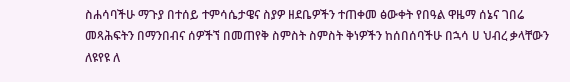ስሐሳባችሁ ማጉያ በተሰይ ተምሳሴታዌና ስያዎ ዘደቤዎችን ተጠቀመ ፅውቀት የበዓል ዋዜማ ሰኔና ገበሬ መጻሕፍትን በማንበብና ሰዎችኘ በመጠየቅ ስምስት ስምስት ቅነዎችን ከሰበሰባችሁ በኋሳ ሀ ህብረ ቃላቸውን ለዩየዩ ለ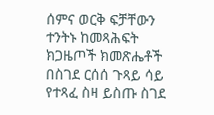ሰምና ወርቅ ፍቻቸውን ተንትኑ ከመጻሕፍት ክጋዜጦች ክመጽሔቶች በስገደ ርሰሰ ጉጻይ ሳይ የተጻፈ ስዛ ይስጡ ስገደ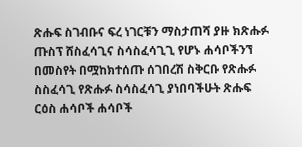ጽሑፍ ስገብቡና ፍረ ነገርቹን ማስታጠሻ ያዙ ክጽሑፉ ጡስፕ ሸስፈሳጊና ስሳስፈሳጊጊ የሆኑ ሐሳቦችንኘ በመስየት በሟከክተሰጡ ሰገበረሽ ስቅርቡ የጽሑፉ ስስፈሳጊ የጽሑፉ ስሳስፈሳጊ ያነበባችሁት ጽሑፍ ርዕስ ሐሳቦች ሐሳቦች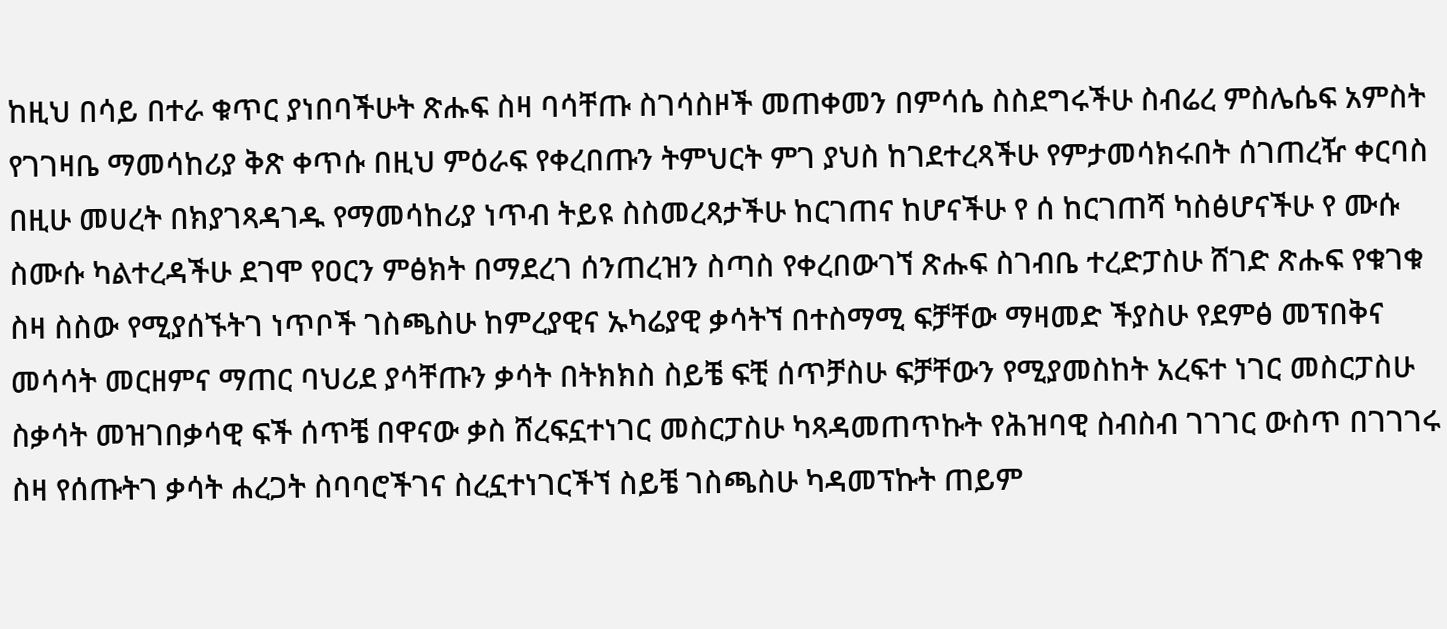ከዚህ በሳይ በተራ ቁጥር ያነበባችሁት ጽሑፍ ስዛ ባሳቸጡ ስገሳስዞች መጠቀመን በምሳሴ ስስደግሩችሁ ስብሬረ ምስሌሴፍ አምስት የገገዛቤ ማመሳከሪያ ቅጽ ቀጥሱ በዚህ ምዕራፍ የቀረበጡን ትምህርት ምገ ያህስ ከገደተረጻችሁ የምታመሳክሩበት ሰገጠረዥ ቀርባስ በዚሁ መሀረት በክያገጻዳገዱ የማመሳከሪያ ነጥብ ትይዩ ስስመረጻታችሁ ከርገጠና ከሆናችሁ የ ሰ ከርገጠሻ ካስፅሆናችሁ የ ሙሱ ስሙሱ ካልተረዳችሁ ደገሞ የዐርን ምፅክት በማደረገ ሰንጠረዝን ስጣስ የቀረበውገኘ ጽሑፍ ስገብቤ ተረድፓስሁ ሸገድ ጽሑፍ የቁገቁ ስዛ ስስው የሚያሰኙትገ ነጥቦች ገስጫስሁ ከምረያዊና ኡካሬያዊ ቃሳትኘ በተስማሚ ፍቻቸው ማዛመድ ችያስሁ የደምፅ መፕበቅና መሳሳት መርዘምና ማጠር ባህሪደ ያሳቸጡን ቃሳት በትክክስ ስይቼ ፍቺ ሰጥቻስሁ ፍቻቸውን የሚያመስከት አረፍተ ነገር መስርፓስሁ ስቃሳት መዝገበቃሳዊ ፍች ሰጥቼ በዋናው ቃስ ሸረፍኗተነገር መስርፓስሁ ካጻዳመጠጥኩት የሕዝባዊ ስብስብ ገገገር ውስጥ በገገገሩ ስዛ የሰጡትገ ቃሳት ሐረጋት ስባባሮችገና ስረኗተነገርችኘ ስይቼ ገስጫስሁ ካዳመፕኩት ጠይም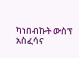ካነበብኩት ውስፕ አስፈሳና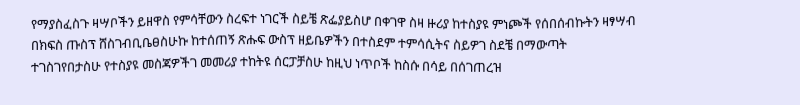የማያስፈስጉ ዛሣቦችን ይዘዋስ የምሳቸውን ስረፍተ ነገርች ስይቼ ጽፌያይስሆ በቀገዋ ስዛ ዙሪያ ከተስያዩ ምነጮች የሰበሰብኩትን ዛፃሣብ በክፍስ ጡስፕ ሸስገብቢቤፀስሁኩ ከተሰጠኝ ጽሑፍ ውስፕ ዘይቤዎችን በተስደም ተምሳሲትና ስይዎገ ስደቼ በማውጣት ተገስገየበታስሁ የተስያዩ መስጃዎችገ መመሪያ ተከትዩ ሰርፓቻስሁ ከዚህ ነጥቦች ከስሱ በሳይ በሰገጠረዝ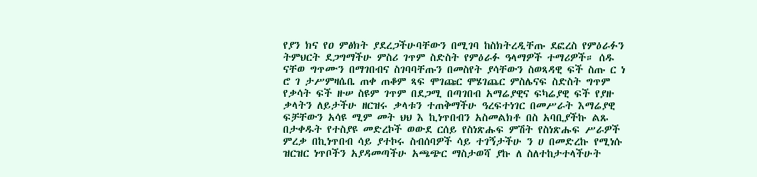የያን ክና የዐ ምፅክት ያደረጋችሁባቸውን በሚገባ ከስክትረዲቸጡ ደፎረስ የምዕራፉን ትምህርት ደጋግማችሁ ምስሪ ገጥም ስድስት የምዕራፉ ዓላማዎች ተማሪዎች። ሰዱ ናቸወ ግጥሙን በማገበብና ስገባባቸጡን በመስየት ያሳቸውን ስወጻዳዊ ፍች ስጡ ር ነ ሮ ገ ታሥምዛሴቤ ጠቀ ጠቆም ጻፍ ሞገጩር ሞሄገጨር ምስሌናፍ ስድስት ግጥም የቃሳት ፍች ዙሠ ስዩም ገጥም በደጋሚ በጣገበብ አማሬያዊና ፍካሬያዊ ፍች የያዙ ቃላትን ለይታችሁ ዘርዝሩ ቃላቱን ተጠቅማችሁ ዓረፍተነገር በመሥራት እማሬያዊ ፍቻቸውን አሳዩ ሚም መት ህህ እ ኪነጥበብን አስመልክቶ በስ አባቢያችኩ ልጹ በታቀዱት የተስያዩ መድረኮች ወውደ ርሰይ የስነጽሑፍ ምሽት የስነጽሑፍ ሥራዎች ምረቃ በኪነጥበብ ሳይ ያተኮሩ ስብሰባዎች ሳይ ተገኝታችሁ ን ሀ በመድረኩ የሚነሱ ዝርዝር ነጥቦችን አያዳመጣችሁ አጫጭር ማስታወሻ ያኩ ለ ስለተከታተላችሁት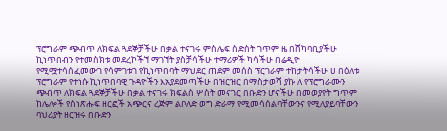ፕሮግራም ጭብጥ ለክፍል ጓደኞቻችሁ በቃል ተናገሩ ምስሌፍ ስድስት ገጥም ዜ በሸካባቢያችሁ ኪነጥበብን የተመስክቱ መደረኮችኘ ማገኘት ያስቻሳችሁ ተማሪዎች ካሳችሁ በሬዲዮ የሚሟተሳሰፈመውገ የሳምገቱገ የኪነጥበባት ማህደር ጠደም መሰስ ፕርገራም ተከታትሳችሁ ሀ በዕለቱ ፕሮግራም የተነሱ ኪነጥበባዊ ጉዳዮችን እአያደመጣችሁ በዝርዝር በማስታወሻ ያኩ ለ የፕሮግራሙን ጭብጥ ለክፍል ጓደኞቻችሁ በቃል ተናገሩ ክፍልስ ሦስት መናገር በቡድን ሆናችሁ በመወያየት ግጥም ከሌሎች የስነጽሑፍ ዘርፎች አጭርና ረጅም ልቦለድ ወግ ድራማ የሚመሳሰልባቸውንና የሚለያይባቸውን ባህሪያት ዘርዝሩ በቡድን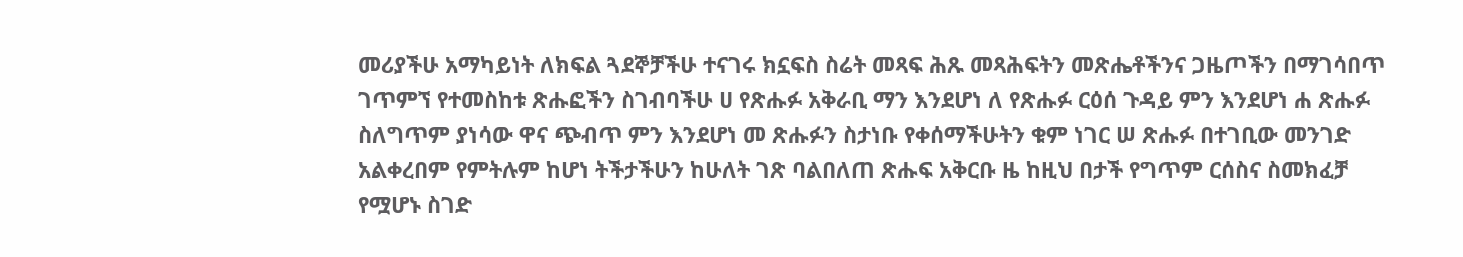መሪያችሁ አማካይነት ለክፍል ጓደኞቻችሁ ተናገሩ ክኗፍስ ስሬት መጻፍ ሕጹ መጻሕፍትን መጽሔቶችንና ጋዜጦችን በማገሳበጥ ገጥምኘ የተመስከቱ ጽሑፎችን ስገብባችሁ ሀ የጽሑፉ አቅራቢ ማን እንደሆነ ለ የጽሑፉ ርዕሰ ጉዳይ ምን እንደሆነ ሐ ጽሑፉ ስለግጥም ያነሳው ዋና ጭብጥ ምን እንደሆነ መ ጽሑፉን ስታነቡ የቀሰማችሁትን ቁም ነገር ሠ ጽሑፉ በተገቢው መንገድ አልቀረበም የምትሉም ከሆነ ትችታችሁን ከሁለት ገጽ ባልበለጠ ጽሑፍ አቅርቡ ዜ ከዚህ በታች የግጥም ርሰስና ስመክፈቻ የሟሆኑ ስገድ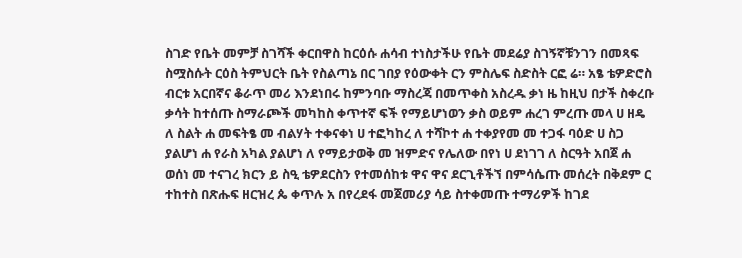ስገድ የቤት መምቻ ስገሻች ቀርበዋስ ከርዕሱ ሐሳብ ተነስታችሁ የቤት መደሬያ ስገኝኛቹንገን በመጻፍ ስሟስሱት ርዕስ ትምህርት ቤት የስልጣኔ በር ገበያ የዕውቀት ርን ምስሌፍ ስድስት ርፎ ሬ። አፄ ቴዎድሮስ ብርቱ አርበኛና ቆራጥ መሪ እንደነበሩ ከምንባቡ ማስረጃ በመጥቀስ አስረዱ ቃነ ዜ ከዚህ በታች ስቀረቡ ቃሳት ከተሰጡ ስማራጮች መካከስ ቀጥተኛ ፍች የማይሆነወን ቃስ ወይም ሐረገ ምረጡ መላ ሀ ዘዴ ለ ስልት ሐ መፍትፄ መ ብልሃት ተቀናቀነ ሀ ተፎካከረ ለ ተሻኮተ ሐ ተቀያየመ መ ተጋፋ ባዕድ ሀ ስጋ ያልሆነ ሐ የራስ አካል ያልሆነ ለ የማይታወቅ መ ዝምድና የሌለው በየነ ሀ ደነገገ ለ ስርዓት አበጀ ሐ ወሰነ መ ተናገረ ክርን ይ ስዒ ቴዎደርስን የተመሰከቱ ዋና ዋና ደርጊቶችኘ በምሳሴጡ መሰረት በቅደም ር ተከተስ በጽሑፍ ዘርዝረ ጴ ቀጥሉ አ በየረደፋ መጀመሪያ ሳይ ስተቀመጡ ተማሪዎች ከገደ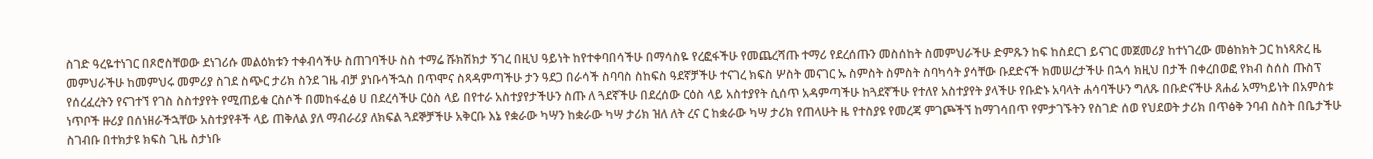ስገድ ዓረዬተነገር በጾሮስቸወው ደነገሪሱ መልዕክቱን ተቀብሳችሁ ስጠገባችሁ ስስ ተማሬ ሹክሽክታ ኝገረ በዚህ ዓይነት ከየተቀባበሳችሁ በማሳስዬ የረፎፋችሁ የመጨረሻጡ ተማሪ የደረሰጡን መስሰከት ስመምህራችሁ ድምጹን ከፍ ከስደርገ ይናገር መጀመሪያ ከተነገረው መፅከክት ጋር ከነጻጽረ ዜ መምህራችሁ ከመምህሩ መምሪያ ስገደ ስጭር ታሪክ ስንደ ገዜ ብቻ ያነቡሳችኋስ በጥሞና ስጻዳምጣችሁ ታን ዓደጋ በራሳች ስባባስ ስከፍስ ዓደኛቻችሁ ተናገረ ክፍስ ሦስት መናገር ኡ ስምስት ስምስት ስባካሳት ያሳቸው ቡደድናች ክመሠረታችሁ በኋሳ ክዚህ በታች በቀረበወፎ የክብ ስሰስ ጡስፕ የሰረፈረትን የናገተኘ የገስ ስስተያየት የሚጠይቁ ርስሶች በመከፋፈፅ ሀ በደረሳችሁ ርዕስ ላይ በየተራ አስተያየታችሁን ስጡ ለ ጓደኛችሁ በደረሰው ርዕስ ላይ አስተያየት ሲሰጥ አዳምጣችሁ ከጓደኛችሁ የተለየ አስተያየት ያላችሁ የቡድኑ አባላት ሐሳባችሁን ግለጹ በቡድናችሁ ጸሐፊ አማካይነት በአምስቱ ነጥቦች ዙሪያ በሰነዘራችኋቸው አስተያየቶች ላይ ጠቅለል ያለ ማብራሪያ ለክፍል ጓደኞቻችሁ አቅርቡ እኔ የቋራው ካሣን ከቋራው ካሣ ታሪክ ዝለ ለት ረና ር ከቋራው ካሣ ታሪክ የጠላሁት ዜ የተስያዩ የመረጃ ምገጮችኘ ከማገሳበጥ የምታገኙትን የስገድ ሰወ የህደወት ታሪክ በጥፅቅ ንባብ ስስት በቤታችሁ ስገብቡ በተክታዩ ክፍስ ጊዜ ስታነቡ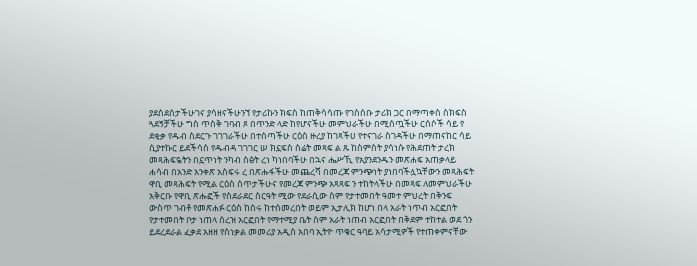ያደስደሰታችሁገና ያሳዘናችሁንኘ የታሪኩን ክፍስ ከጠቅሳሳጡ የገስሰቡ ታሪክ ጋር በማጣቀስ ስክፍስ ጓደኝቻችሁ ግስ ጥስቅ ገባብ ጾ በጥንድ ላድ ከየሆናችሁ መምህራችሁ በሚሰጧችሁ ርሰሶች ሳይ የ ደቂቃ የዱብ ስደርጉ ገገገራችሁ በተሰጣችሁ ርዕስ ዙረያ ከገጻችሀ የተናገራ ስገዳችሁ በማጠናከር ሳይ ሲያተኩር ይደችሳስ የዱብዳ ገገገር ሠ ክኗፍስ ስሬት መጻፍ ል ጹ ከስምስት ያሳነሱ የሕደጠት ታረክ መጻሕፍዬትን በኗጥነት ንካብ ስፅት ረነ ካነበባችሁ በኋና ሔሥኺ የአያንደንዱን መጽሐፍ አጠቃላይ ሐሳብ በአንድ አንቀጽ አስፍሩ ረ በጽሑፋችሁ መጨረሻ በመረጃ ምንጭነት ያነበባችሏኳቸውን መጻሕፍት ዋቢ መጻሕፍት የሚል ርዕስ ሰጥታችሁና የመረጃ ምንጭ አጻጻፍ ን ተከትላችሁ በመጻፍ ለመምህራችሁ አቅርቡ የዋቢ ጽሑፎች የስደራደር ስርዓት ሚው የደራሲው ስም የታተመበት ዓመተ ምህረት በቅንፍ ውስጥ ገብቶ የመጽሐፉ ርዕስ ከስሩ ከተሰመረበት ወይም ኢታሊክ ከሆነ በላ አራት ነጥብ አርፎበት የታተመበት ቦታ ነጠላ ሰረዝ አርፎበት የማተሚያ ቤት ስም አራት ነጠብ አርፎበት በቅደም ተከተል ወደ ጎን ይደረደራል ፈቃደ አዘዘ የስነቃል መመሪያ አዲስ አበባ ኢትዮ ጥቁር ዓባይ አሳታሚዎች የተጠቀምናቸው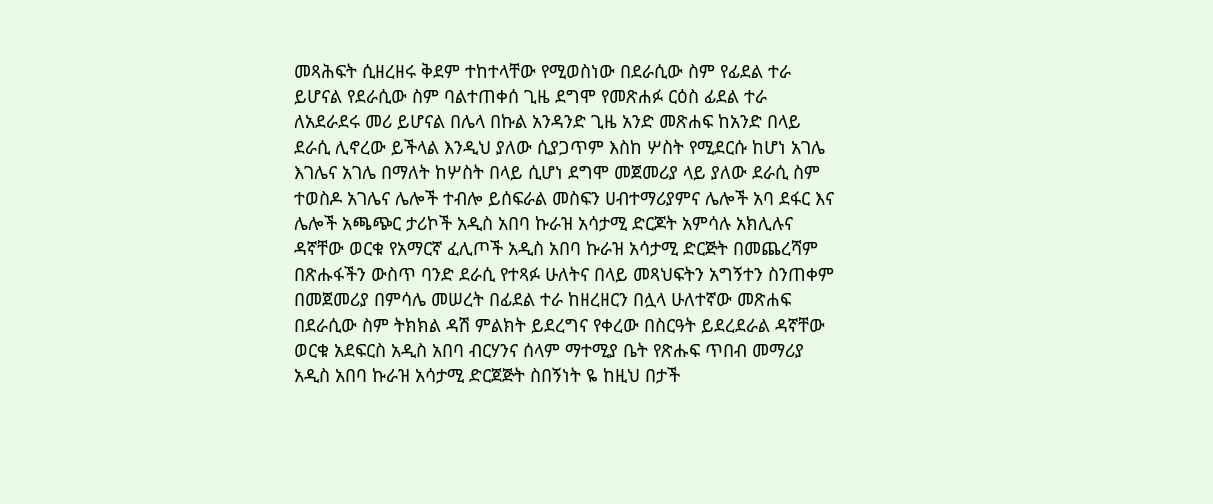መጻሕፍት ሲዘረዘሩ ቅደም ተከተላቸው የሚወስነው በደራሲው ስም የፊደል ተራ ይሆናል የደራሲው ስም ባልተጠቀሰ ጊዜ ደግሞ የመጽሐፉ ርዕስ ፊደል ተራ ለአደራደሩ መሪ ይሆናል በሌላ በኩል አንዳንድ ጊዜ አንድ መጽሐፍ ከአንድ በላይ ደራሲ ሊኖረው ይችላል እንዲህ ያለው ሲያጋጥም እስከ ሦስት የሚደርሱ ከሆነ አገሌ እገሌና አገሌ በማለት ከሦስት በላይ ሲሆነ ደግሞ መጀመሪያ ላይ ያለው ደራሲ ስም ተወስዶ አገሌና ሌሎች ተብሎ ይሰፍራል መስፍን ሀብተማሪያምና ሌሎች አባ ደፋር እና ሌሎች አጫጭር ታሪኮች አዲስ አበባ ኩራዝ አሳታሚ ድርጆት አምሳሉ አክሊሉና ዳኛቸው ወርቁ የአማርኛ ፈሊጦች አዲስ አበባ ኩራዝ አሳታሚ ድርጅት በመጨረሻም በጽሑፋችን ውስጥ ባንድ ደራሲ የተጻፉ ሁለትና በላይ መጻህፍትን አግኝተን ስንጠቀም በመጀመሪያ በምሳሌ መሠረት በፊደል ተራ ከዘረዘርን በሏላ ሁለተኛው መጽሐፍ በደራሲው ስም ትክክል ዳሽ ምልክት ይደረግና የቀረው በስርዓት ይደረደራል ዳኛቸው ወርቁ አደፍርስ አዲስ አበባ ብርሃንና ሰላም ማተሚያ ቤት የጽሑፍ ጥበብ መማሪያ አዲስ አበባ ኩራዝ አሳታሚ ድርጀጅት ስበኝነት ዬ ከዚህ በታች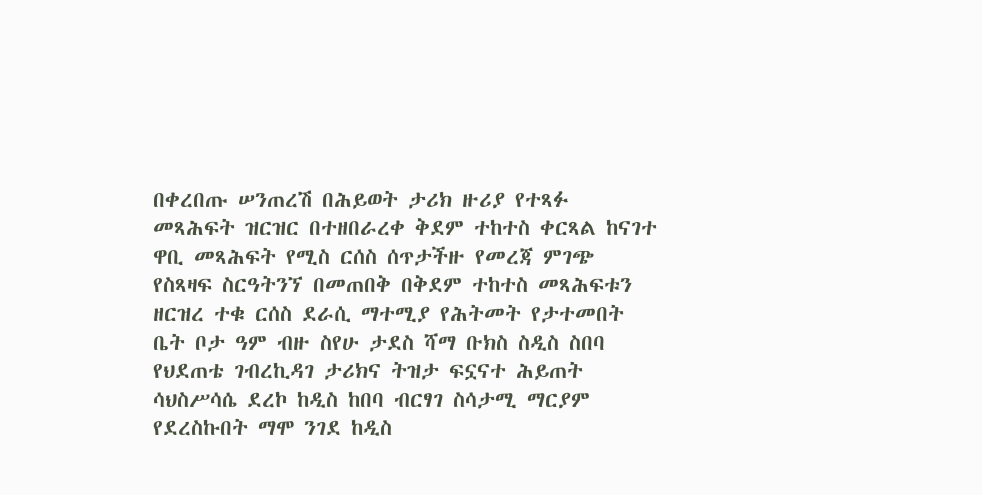በቀረበጡ ሠንጠረሽ በሕይወት ታሪክ ዙሪያ የተጻፉ መጻሕፍት ዝርዝር በተዘበራረቀ ቅደም ተከተስ ቀርጻል ከናገተ ዋቢ መጻሕፍት የሚስ ርሰስ ሰጥታችዙ የመረጃ ምገጭ የስጻዛፍ ስርዓትንኘ በመጠበቅ በቅደም ተከተስ መጻሕፍቱን ዘርዝረ ተቁ ርሰስ ደራሲ ማተሚያ የሕትመት የታተመበት ቤት ቦታ ዓም ብዙ ስየሁ ታደስ ሻማ ቡክስ ስዲስ ስበባ የህደጠቴ ገብረኪዳገ ታሪክና ትዝታ ፍኗናተ ሕይጠት ሳህስሥሳሴ ደረኮ ከዲስ ከበባ ብርፃገ ስሳታሚ ማርያም የደረስኩበት ማሞ ንገደ ከዲስ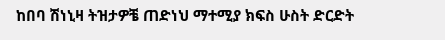ከበባ ሽነኒዛ ትዝታዎቼ ጠድነህ ማተሚያ ክፍስ ሁስት ድርድት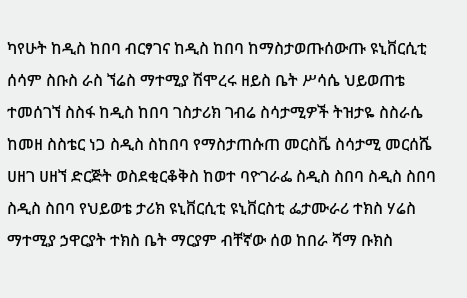ካየሁት ከዲስ ከበባ ብርፃገና ከዲስ ከበባ ከማስታወጡሰውጡ ዩኒቨርሲቲ ሰሳም ስቡስ ራስ ኘሬስ ማተሚያ ሽሞረሩ ዘይስ ቤት ሥሳሴ ህይወጠቴ ተመሰገኘ ስስፋ ከዲስ ከበባ ገስታሪክ ገብሬ ስሳታሚዎች ትዝታዬ ስስራሴ ከመዘ ስስቴር ነጋ ስዲስ ስከበባ የማስታጠሱጠ መርስቬ ስሳታሚ መርሰሼ ሀዘገ ሀዘኘ ድርጅት ወስደቂርቆቅስ ከወተ ባዮገራፌ ስዲስ ስበባ ስዲስ ስበባ ስዲስ ስበባ የህይወቴ ታሪክ ዩኒቨርሲቲ ዩኒቨርስቲ ፌታሙራሪ ተክስ ሃሬስ ማተሚያ ኃዋርያት ተክስ ቤት ማርያም ብቸኛው ሰወ ከበራ ሻማ ቡክስ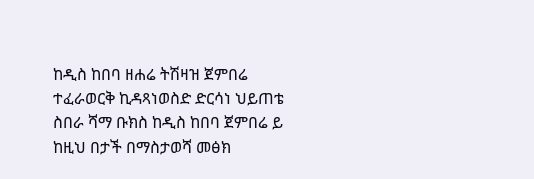ከዲስ ከበባ ዘሐሬ ትሽዛዝ ጀምበሬ ተፈራወርቅ ኪዳጻነወስድ ድርሳነ ህይጠቴ ስበራ ሻማ ቡክስ ከዲስ ከበባ ጀምበሬ ይ ከዚህ በታች በማስታወሻ መፅክ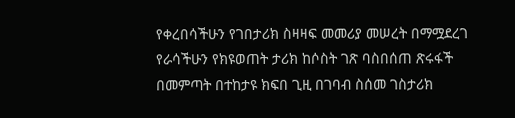የቀረበሳችሁን የገበታሪክ ስዛዛፍ መመሪያ መሠረት በማሟደረገ የራሳችሁን የክዩወጠት ታሪክ ከሶስት ገጽ ባስበሰጠ ጽሩፋች በመምጣት በተከታዩ ክፍበ ጊዚ በገባብ ስሰመ ገስታሪክ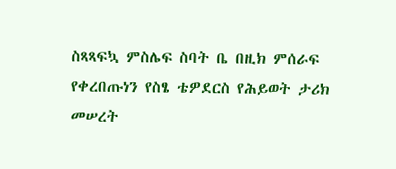ስጻጻፍኳ ምስሌፍ ስባት ቤ በዚክ ምሰራፍ የቀረበጡነን የስፄ ቴዎደርስ የሕይወት ታሪክ መሠረት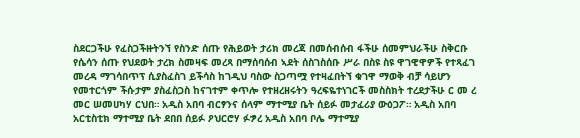ስደርጋችሁ የፈስጋችዙትንኘ የስንድ ሰጡ የሕይወት ታሪክ መረጃ በመሰብሰብ ፋችሁ ሰመምህራችሁ ስቅርቡ የሴሳን ሰጡ የህደወት ታረክ ስመዛፍ መረጻ በማሰባሰብ ኣደት ሰስገስሰቡ ሥራ በስዩ ስዩ ዋገዊዋዎች የተጻፈገ መረዳ ማገሳበጥፕ ሲያስፈስገ ይችሳስ ከገዲህ ባስው ስጋጣሟ የተዛፈበትኘ ቁገዋ ማወቅ ብቻ ሳይሆን የመተርጎም ችሱታም ያስፈስጋስ ከናገተም ቀጥሎ የተዘረዘሩትን ዓረፍዬተነገርች መስስክት ተረደታችሁ ር መ ረ መር ሠመሀካሃ ርህበ። አዲስ አበባ ብርፃንና ሰላም ማተሚያ ቤት ሰይፉ መታፈሪያ ውዕጋፖ። አዲስ አበባ አርቲስቲክ ማተሚያ ቤት ደበበ ሰይፉ ዖህርሮሃ ፉፇረ አዲስ አበባ ቦሌ ማተሚያ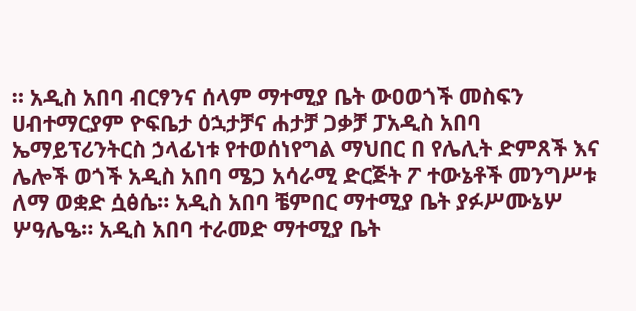። አዲስ አበባ ብርፃንና ሰላም ማተሚያ ቤት ውዐወጎች መስፍን ሀብተማርያም ዮፍቤታ ዕኋታቻና ሐታቻ ጋቃቻ ፓአዲስ አበባ ኤማይፕሪንትርስ ኃላፊነቱ የተወሰነየግል ማህበር በ የሌሊት ድምጸች እና ሌሎች ወጎች አዲስ አበባ ሜጋ አሳራሚ ድርጅት ፖ ተውኔቶች መንግሥቱ ለማ ወቋድ ሷፅሴ። አዲስ አበባ ቼምበር ማተሚያ ቤት ያፉሥሙኔሦ ሦዓሌዔ። አዲስ አበባ ተራመድ ማተሚያ ቤት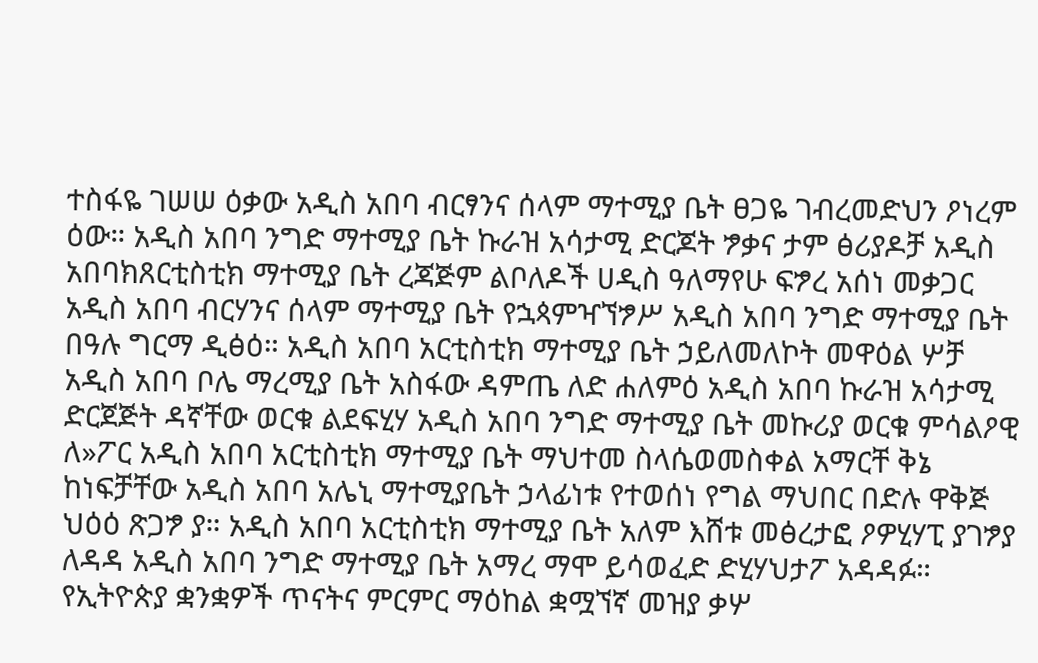ተስፋዬ ገሠሠ ዕቃው አዲስ አበባ ብርፃንና ሰላም ማተሚያ ቤት ፀጋዬ ገብረመድህን ዖነረም ዕው። አዲስ አበባ ንግድ ማተሚያ ቤት ኩራዝ አሳታሚ ድርጆት ፇቃና ታም ፅሪያዶቻ አዲስ አበባክጸርቲስቲክ ማተሚያ ቤት ረጃጅም ልቦለዶች ሀዲስ ዓለማየሁ ፍፇረ አሰነ መቃጋር አዲስ አበባ ብርሃንና ሰላም ማተሚያ ቤት የኋጳምዣኘፇሥ አዲስ አበባ ንግድ ማተሚያ ቤት በዓሉ ግርማ ዲፅዕ። አዲስ አበባ አርቲስቲክ ማተሚያ ቤት ኃይለመለኮት መዋዕል ሦቻ አዲስ አበባ ቦሌ ማረሚያ ቤት አስፋው ዳምጤ ለድ ሐለምዕ አዲስ አበባ ኩራዝ አሳታሚ ድርጀጅት ዳኛቸው ወርቁ ልደፍሂሃ አዲስ አበባ ንግድ ማተሚያ ቤት መኩሪያ ወርቁ ምሳልዖዊ ለ»ፖር አዲስ አበባ አርቲስቲክ ማተሚያ ቤት ማህተመ ስላሴወመስቀል አማርቸ ቅኔ ከነፍቻቸው አዲስ አበባ አሌኒ ማተሚያቤት ኃላፊነቱ የተወሰነ የግል ማህበር በድሉ ዋቅጅ ህዕዕ ጽጋፇ ያ። አዲስ አበባ አርቲስቲክ ማተሚያ ቤት አለም እሸቱ መፅረታፎ ዖዎሂሃፒ ያገፇያ ለዳዳ አዲስ አበባ ንግድ ማተሚያ ቤት አማረ ማሞ ይሳወፈድ ድሂሃህታፖ አዳዳፉ። የኢትዮጵያ ቋንቋዎች ጥናትና ምርምር ማዕከል ቋሟኘኛ መዝያ ቃሦ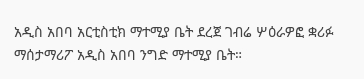አዲስ አበባ አርቲስቲክ ማተሚያ ቤት ደረጀ ገብሬ ሦዕራዎፎ ቋሪፉ ማሰታማሪፖ አዲስ አበባ ንግድ ማተሚያ ቤት።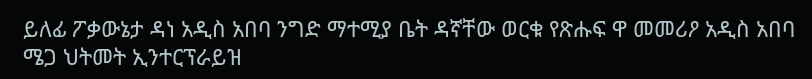ይለፊ ፖቃውኔታ ዳነ አዲስ አበባ ንግድ ማተሚያ ቤት ዳኛቸው ወርቁ የጽሑፍ ዋ መመሪዖ አዲስ አበባ ሜጋ ህትመት ኢንተርፕራይዝ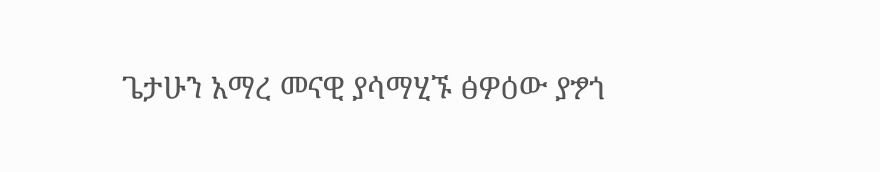ጌታሁን አማረ መናዊ ያሳማሂኙ ፅዎዕው ያፇጎ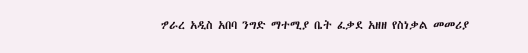ፇራረ አዲስ አበባ ንግድ ማተሚያ ቤት ፈቃደ አዘዘ የስነቃል መመሪያ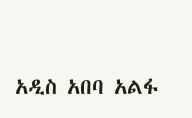አዲስ አበባ አልፋ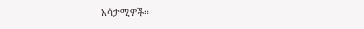አሳታሚዎች።